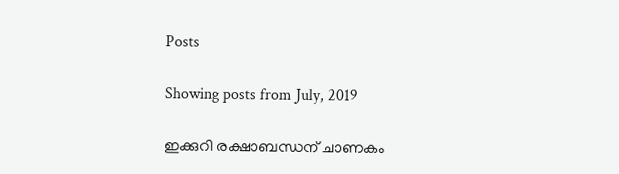Posts

Showing posts from July, 2019

ഇക്കുറി രക്ഷാബന്ധന് ചാണകം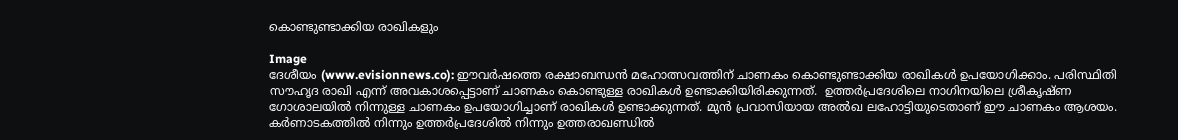കൊണ്ടുണ്ടാക്കിയ രാഖികളും

Image
ദേശീയം (www.evisionnews.co): ഈവര്‍ഷത്തെ രക്ഷാബന്ധന്‍ മഹോത്സവത്തിന് ചാണകം കൊണ്ടുണ്ടാക്കിയ രാഖികള്‍ ഉപയോഗിക്കാം. പരിസ്ഥിതി സൗഹൃദ രാഖി എന്ന് അവകാശപ്പെട്ടാണ് ചാണകം കൊണ്ടുള്ള രാഖികള്‍ ഉണ്ടാക്കിയിരിക്കുന്നത്.  ഉത്തര്‍പ്രദേശിലെ നാഗിനയിലെ ശ്രീകൃഷ്ണ ഗോശാലയില്‍ നിന്നുള്ള ചാണകം ഉപയോഗിച്ചാണ് രാഖികള്‍ ഉണ്ടാക്കുന്നത്. മുന്‍ പ്രവാസിയായ അല്‍ഖ ലഹോട്ടിയുടെതാണ് ഈ ചാണകം ആശയം. കര്‍ണാടകത്തില്‍ നിന്നും ഉത്തര്‍പ്രദേശില്‍ നിന്നും ഉത്തരാഖണ്ഡില്‍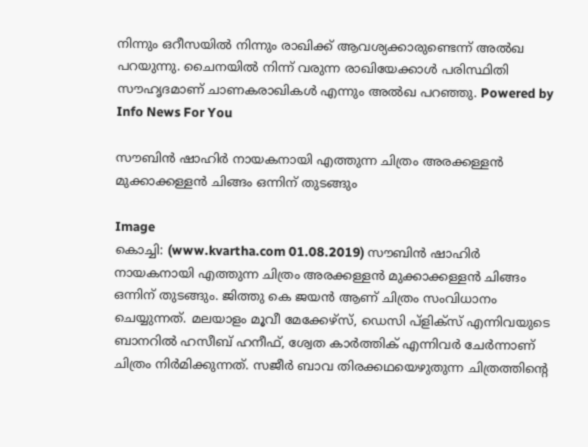നിന്നും ഒറീസയില്‍ നിന്നും രാഖിക്ക് ആവശ്യക്കാരുണ്ടെന്ന് അല്‍ഖ പറയുന്നു. ചൈനയില്‍ നിന്ന് വരുന്ന രാഖിയേക്കാള്‍ പരിസ്ഥിതി സൗഹൃദമാണ് ചാണകരാഖികള്‍ എന്നും അല്‍ഖ പറഞ്ഞു. Powered by Info News For You

സൗബിന്‍ ഷാഹിര്‍ നായകനായി എത്തുന്ന ചിത്രം അരക്കള്ളന്‍ മുക്കാക്കള്ളന്‍ ചിങ്ങം ഒന്നിന് തുടങ്ങും

Image
കൊച്ചി: (www.kvartha.com 01.08.2019) സൗബിന്‍ ഷാഹിര്‍ നായകനായി എത്തുന്ന ചിത്രം അരക്കള്ളന്‍ മുക്കാക്കള്ളന്‍ ചിങ്ങം ഒന്നിന് തുടങ്ങും. ജിത്തു കെ ജയന്‍ ആണ് ചിത്രം സംവിധാനം ചെയ്യുന്നത്. മലയാളം മൂവീ മേക്കേഴ്‌സ്, ഡെസി പ്‌ളിക്‌സ് എന്നിവയുടെ ബാനറില്‍ ഹസീബ് ഹനീഫ്, ശ്വേത കാര്‍ത്തിക് എന്നിവര്‍ ചേര്‍ന്നാണ് ചിത്രം നിര്‍മിക്കുന്നത്. സജീര്‍ ബാവ തിരക്കഥയെഴുതുന്ന ചിത്രത്തിന്റെ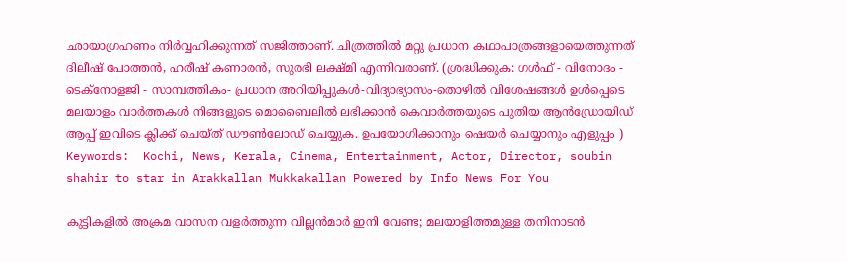ഛായാഗ്രഹണം നിര്‍വ്വഹിക്കുന്നത് സജിത്താണ്. ചിത്രത്തില്‍ മറ്റു പ്രധാന കഥാപാത്രങ്ങളായെത്തുന്നത് ദിലീഷ് പോത്തന്‍, ഹരീഷ് കണാരന്‍, സുരഭി ലക്ഷ്മി എന്നിവരാണ്. (ശ്രദ്ധിക്കുക: ഗൾഫ് - വിനോദം - ടെക്നോളജി - സാമ്പത്തികം- പ്രധാന അറിയിപ്പുകൾ-വിദ്യാഭ്യാസം-തൊഴിൽ വിശേഷങ്ങൾ ഉൾപ്പെടെ മലയാളം വാർത്തകൾ നിങ്ങളുടെ മൊബൈലിൽ ലഭിക്കാൻ കെവാർത്തയുടെ പുതിയ ആൻഡ്രോയിഡ് ആപ്പ് ഇവിടെ ക്ലിക്ക് ചെയ്ത് ഡൗൺലോഡ് ചെയ്യുക. ഉപയോഗിക്കാനും ഷെയർ ചെയ്യാനും എളുപ്പം ) Keywords:  Kochi, News, Kerala, Cinema, Entertainment, Actor, Director, soubin shahir to star in Arakkallan Mukkakallan Powered by Info News For You

കുട്ടികളില്‍ അക്രമ വാസന വളര്‍ത്തുന്ന വില്ലന്‍മാര്‍ ഇനി വേണ്ട; മലയാളിത്തമുള്ള തനിനാടന്‍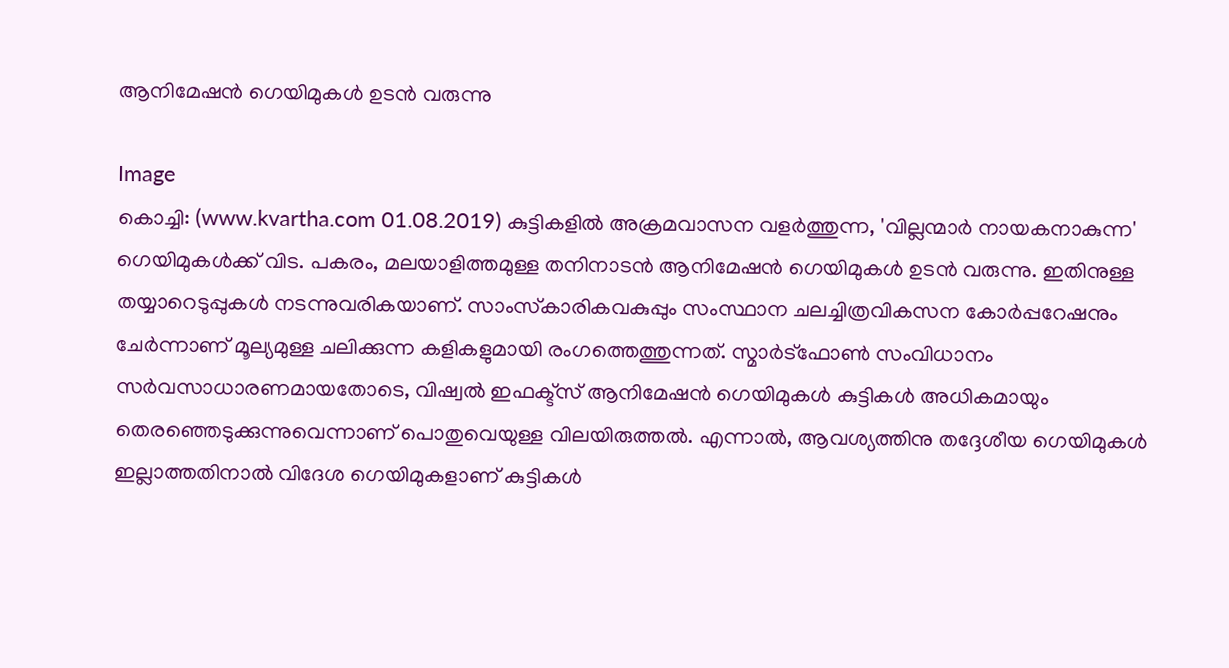ആനിമേഷന്‍ ഗെയിമുകള്‍ ഉടന്‍ വരുന്നു

Image
കൊച്ചി: (www.kvartha.com 01.08.2019) കുട്ടികളില്‍ അക്രമവാസന വളര്‍ത്തുന്ന, 'വില്ലന്മാര്‍ നായകനാകുന്ന' ഗെയിമുകള്‍ക്ക് വിട. പകരം, മലയാളിത്തമുള്ള തനിനാടന്‍ ആനിമേഷന്‍ ഗെയിമുകള്‍ ഉടന്‍ വരുന്നു. ഇതിനുള്ള തയ്യാറെടുപ്പുകള്‍ നടന്നുവരികയാണ്. സാംസ്‌കാരികവകുപ്പും സംസ്ഥാന ചലച്ചിത്രവികസന കോര്‍പ്പറേഷനും ചേര്‍ന്നാണ് മൂല്യമുള്ള ചലിക്കുന്ന കളികളുമായി രംഗത്തെത്തുന്നത്. സ്മാര്‍ട്ഫോണ്‍ സംവിധാനം സര്‍വസാധാരണമായതോടെ, വിഷ്വല്‍ ഇഫക്ട്‌സ് ആനിമേഷന്‍ ഗെയിമുകള്‍ കുട്ടികള്‍ അധികമായും തെരഞ്ഞെടുക്കുന്നുവെന്നാണ് പൊതുവെയുള്ള വിലയിരുത്തല്‍. എന്നാല്‍, ആവശ്യത്തിനു തദ്ദേശീയ ഗെയിമുകള്‍ ഇല്ലാത്തതിനാല്‍ വിദേശ ഗെയിമുകളാണ് കുട്ടികള്‍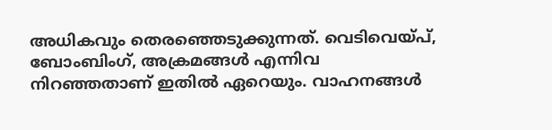അധികവും തെരഞ്ഞെടുക്കുന്നത്. വെടിവെയ്പ്, ബോംബിംഗ്, അക്രമങ്ങള്‍ എന്നിവ നിറഞ്ഞതാണ് ഇതില്‍ ഏറെയും. വാഹനങ്ങള്‍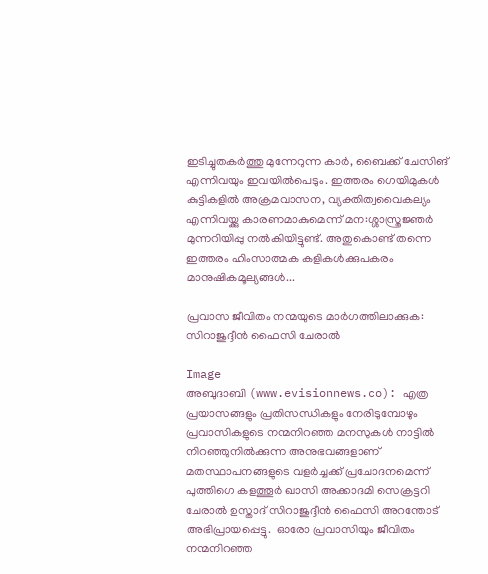ഇടിച്ചുതകര്‍ത്തു മുന്നേറുന്ന കാര്‍, ബൈക്ക് ചേസിങ് എന്നിവയും ഇവയില്‍പെടും. ഇത്തരം ഗെയിമുകള്‍ കുട്ടികളില്‍ അക്രമവാസന, വ്യക്തിത്വവൈകല്യം എന്നിവയ്ക്കു കാരണമാകുമെന്ന് മന:ശ്ശാസ്ത്രജ്ഞര്‍ മുന്നറിയിപ്പു നല്‍കിയിട്ടുണ്ട്. അതുകൊണ്ട് തന്നെ ഇത്തരം ഹിംസാത്മക കളികള്‍ക്കുപകരം മാനുഷികമൂല്യങ്ങള്‍...

പ്രവാസ ജീവിതം നന്മയുടെ മാര്‍ഗത്തിലാക്കുക: സിറാജുദ്ദീന്‍ ഫൈസി ചേരാല്‍

Image
അബുദാബി (www.evisionnews.co): എത്ര പ്രയാസങ്ങളും പ്രതിസന്ധികളും നേരിടുമ്പോഴും പ്രവാസികളുടെ നന്മനിറഞ്ഞ മനസുകള്‍ നാട്ടില്‍ നിറഞ്ഞുനില്‍ക്കുന്ന അനുഭവങ്ങളാണ് മതസ്ഥാപനങ്ങളുടെ വളര്‍ച്ചക്ക് പ്രചോദനമെന്ന് പുത്തിഗെ കളത്തൂര്‍ ഖാസി അക്കാദമി സെക്രട്ടറി ചേരാല്‍ ഉസ്താദ് സിറാജുദ്ദീന്‍ ഫൈസി അറന്തോട് അഭിപ്രായപ്പെട്ടു.  ഓരോ പ്രവാസിയും ജീവിതം നന്മനിറഞ്ഞ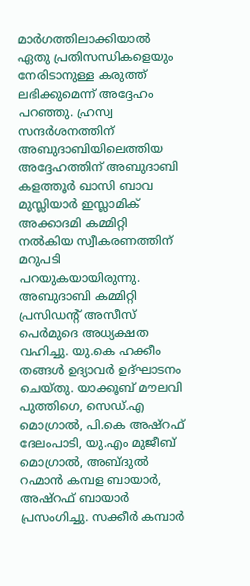മാര്‍ഗത്തിലാക്കിയാല്‍ ഏതു പ്രതിസന്ധികളെയും നേരിടാനുള്ള കരുത്ത് ലഭിക്കുമെന്ന് അദ്ദേഹം പറഞ്ഞു. ഹ്രസ്വ സന്ദര്‍ശനത്തിന് അബുദാബിയിലെത്തിയ അദ്ദേഹത്തിന് അബുദാബി കളത്തൂര്‍ ഖാസി ബാവ മുസ്ലിയാര്‍ ഇസ്ലാമിക് അക്കാദമി കമ്മിറ്റി നല്‍കിയ സ്വീകരണത്തിന് മറുപടി പറയുകയായിരുന്നു.  അബുദാബി കമ്മിറ്റി പ്രസിഡന്റ് അസീസ് പെര്‍മുദെ അധ്യക്ഷത വഹിച്ചു. യു.കെ ഹക്കീം തങ്ങള്‍ ഉദ്യാവര്‍ ഉദ്ഘാടനം ചെയ്തു. യാക്കൂബ് മൗലവി പുത്തിഗെ, സെഡ്.എ മൊഗ്രാല്‍, പി.കെ അഷ്‌റഫ് ദേലംപാടി, യു.എം മുജീബ് മൊഗ്രാല്‍, അബ്ദുല്‍ റഹ്മാന്‍ കമ്പള ബായാര്‍, അഷ്‌റഫ് ബായാര്‍ പ്രസംഗിച്ചു. സക്കീര്‍ കമ്പാര്‍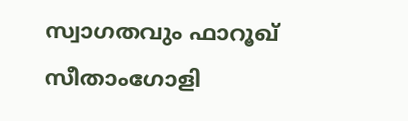സ്വാഗതവും ഫാറൂഖ് സീതാംഗോളി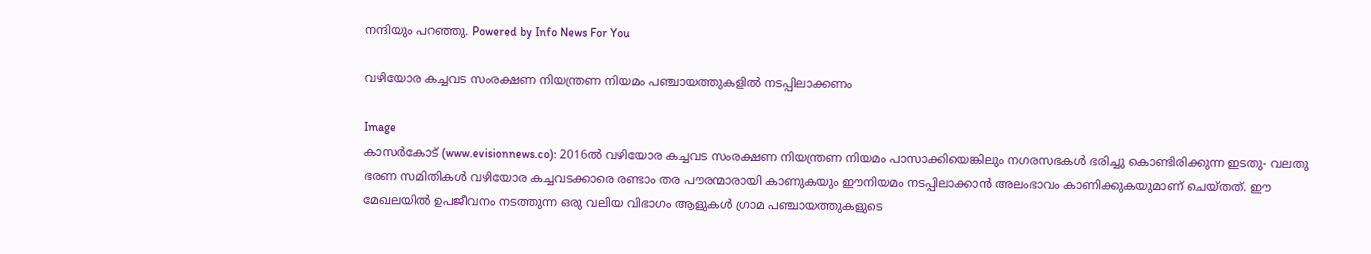നന്ദിയും പറഞ്ഞു. Powered by Info News For You

വഴിയോര കച്ചവട സംരക്ഷണ നിയന്ത്രണ നിയമം പഞ്ചായത്തുകളില്‍ നടപ്പിലാക്കണം

Image
കാസര്‍കോട് (www.evisionnews.co): 2016ല്‍ വഴിയോര കച്ചവട സംരക്ഷണ നിയന്ത്രണ നിയമം പാസാക്കിയെങ്കിലും നഗരസഭകള്‍ ഭരിച്ചു കൊണ്ടിരിക്കുന്ന ഇടതു- വലതു ഭരണ സമിതികള്‍ വഴിയോര കച്ചവടക്കാരെ രണ്ടാം തര പൗരന്മാരായി കാണുകയും ഈനിയമം നടപ്പിലാക്കാന്‍ അലംഭാവം കാണിക്കുകയുമാണ് ചെയ്തത്. ഈ മേഖലയില്‍ ഉപജീവനം നടത്തുന്ന ഒരു വലിയ വിഭാഗം ആളുകള്‍ ഗ്രാമ പഞ്ചായത്തുകളുടെ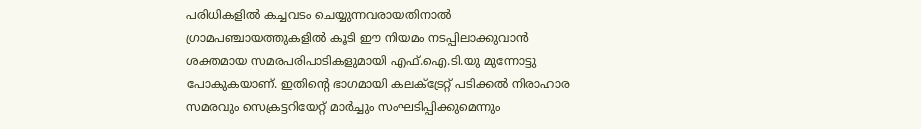പരിധികളില്‍ കച്ചവടം ചെയ്യുന്നവരായതിനാല്‍ ഗ്രാമപഞ്ചായത്തുകളില്‍ കൂടി ഈ നിയമം നടപ്പിലാക്കുവാന്‍ ശക്തമായ സമരപരിപാടികളുമായി എഫ്.ഐ.ടി.യു മുന്നോട്ടു പോകുകയാണ്. ഇതിന്റെ ഭാഗമായി കലക്ട്രേറ്റ് പടിക്കല്‍ നിരാഹാര സമരവും സെക്രട്ടറിയേറ്റ് മാര്‍ച്ചും സംഘടിപ്പിക്കുമെന്നും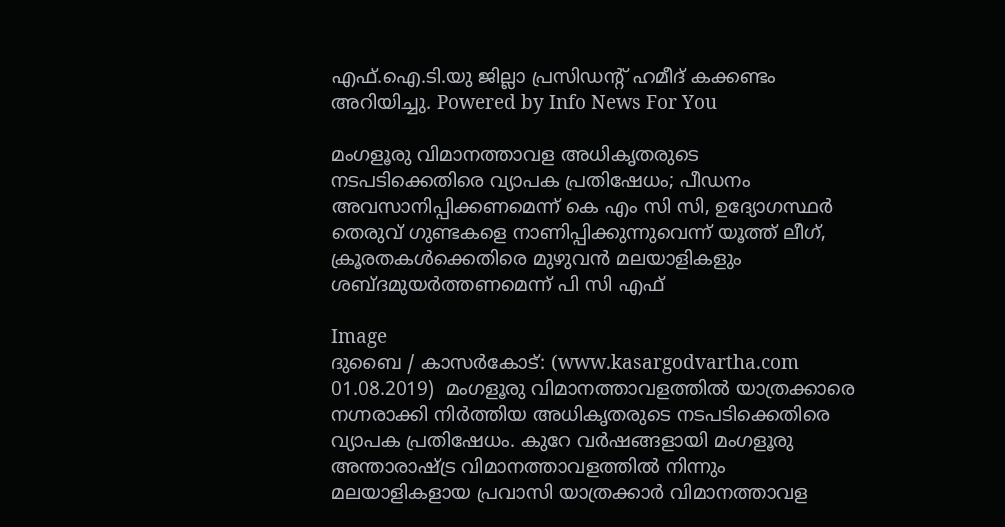എഫ്.ഐ.ടി.യു ജില്ലാ പ്രസിഡന്റ് ഹമീദ് കക്കണ്ടം അറിയിച്ചു. Powered by Info News For You

മംഗളൂരു വിമാനത്താവള അധികൃതരുടെ നടപടിക്കെതിരെ വ്യാപക പ്രതിഷേധം; പീഡനം അവസാനിപ്പിക്കണമെന്ന് കെ എം സി സി, ഉദ്യോഗസ്ഥര്‍ തെരുവ് ഗുണ്ടകളെ നാണിപ്പിക്കുന്നുവെന്ന് യൂത്ത് ലീഗ്, ക്രൂരതകള്‍ക്കെതിരെ മുഴുവന്‍ മലയാളികളും ശബ്ദമുയര്‍ത്തണമെന്ന് പി സി എഫ്

Image
ദുബൈ / കാസര്‍കോട്: (www.kasargodvartha.com 01.08.2019)  മംഗളൂരു വിമാനത്താവളത്തില്‍ യാത്രക്കാരെ നഗ്നരാക്കി നിര്‍ത്തിയ അധികൃതരുടെ നടപടിക്കെതിരെ വ്യാപക പ്രതിഷേധം. കുറേ വര്‍ഷങ്ങളായി മംഗളൂരു അന്താരാഷ്ട്ര വിമാനത്താവളത്തില്‍ നിന്നും മലയാളികളായ പ്രവാസി യാത്രക്കാര്‍ വിമാനത്താവള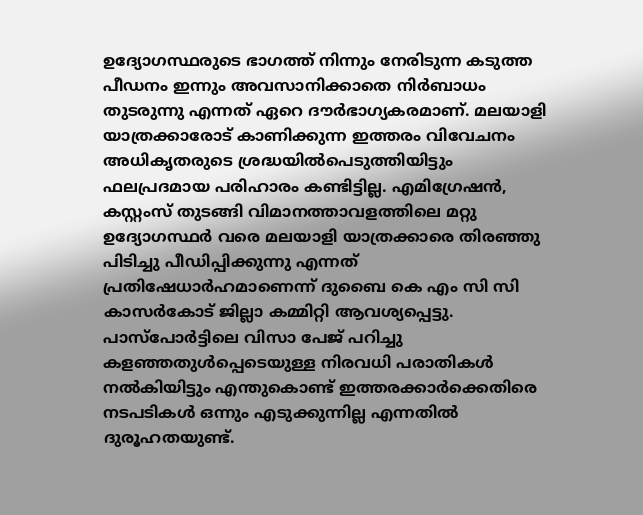ഉദ്യോഗസ്ഥരുടെ ഭാഗത്ത് നിന്നും നേരിടുന്ന കടുത്ത പീഡനം ഇന്നും അവസാനിക്കാതെ നിര്‍ബാധം തുടരുന്നു എന്നത് ഏറെ ദൗര്‍ഭാഗ്യകരമാണ്. മലയാളി യാത്രക്കാരോട് കാണിക്കുന്ന ഇത്തരം വിവേചനം അധികൃതരുടെ ശ്രദ്ധയില്‍പെടുത്തിയിട്ടും ഫലപ്രദമായ പരിഹാരം കണ്ടിട്ടില്ല. എമിഗ്രേഷന്‍, കസ്റ്റംസ് തുടങ്ങി വിമാനത്താവളത്തിലെ മറ്റു ഉദ്യോഗസ്ഥര്‍ വരെ മലയാളി യാത്രക്കാരെ തിരഞ്ഞു പിടിച്ചു പീഡിപ്പിക്കുന്നു എന്നത് പ്രതിഷേധാര്‍ഹമാണെന്ന് ദുബൈ കെ എം സി സി കാസര്‍കോട് ജില്ലാ കമ്മിറ്റി ആവശ്യപ്പെട്ടു. പാസ്‌പോര്‍ട്ടിലെ വിസാ പേജ് പറിച്ചു കളഞ്ഞതുള്‍പ്പെടെയുള്ള നിരവധി പരാതികള്‍ നല്‍കിയിട്ടും എന്തുകൊണ്ട് ഇത്തരക്കാര്‍ക്കെതിരെ നടപടികള്‍ ഒന്നും എടുക്കുന്നില്ല എന്നതില്‍ ദുരൂഹതയുണ്ട്.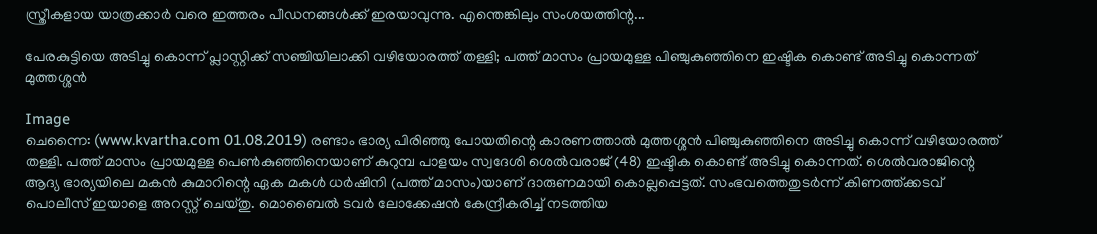സ്ത്രീകളായ യാത്രക്കാര്‍ വരെ ഇത്തരം പീഡനങ്ങള്‍ക്ക് ഇരയാവുന്നു. എന്തെങ്കിലും സംശയത്തിന്റ...

പേരകുട്ടിയെ അടിച്ചു കൊന്ന് പ്ലാസ്റ്റിക്ക് സഞ്ചിയിലാക്കി വഴിയോരത്ത് തള്ളി; പത്ത് മാസം പ്രായമുള്ള പിഞ്ചുകുഞ്ഞിനെ ഇഷ്ടിക കൊണ്ട് അടിച്ചു കൊന്നത് മുത്തശ്ശന്‍

Image
ചെന്നൈ: (www.kvartha.com 01.08.2019) രണ്ടാം ഭാര്യ പിരിഞ്ഞു പോയതിന്റെ കാരണത്താല്‍ മുത്തശ്ശന്‍ പിഞ്ചുകുഞ്ഞിനെ അടിച്ചു കൊന്ന് വഴിയോരത്ത് തള്ളി. പത്ത് മാസം പ്രായമുള്ള പെണ്‍കുഞ്ഞിനെയാണ് കുറുമ്പ പാളയം സ്വദേശി ശെല്‍വരാജ് (48) ഇഷ്ടിക കൊണ്ട് അടിച്ചു കൊന്നത്. ശെല്‍വരാജിന്റെ ആദ്യ ഭാര്യയിലെ മകന്‍ കുമാറിന്റെ ഏക മകള്‍ ധര്‍ഷിനി (പത്ത് മാസം)യാണ് ദാരുണമായി കൊല്ലപ്പെട്ടത്. സംഭവത്തെതുടര്‍ന്ന് കിണത്ത്ക്കടവ് പൊലീസ് ഇയാളെ അറസ്റ്റ് ചെയ്തു. മൊബൈല്‍ ടവര്‍ ലോക്കേഷന്‍ കേന്ദ്രീകരിച്ച് നടത്തിയ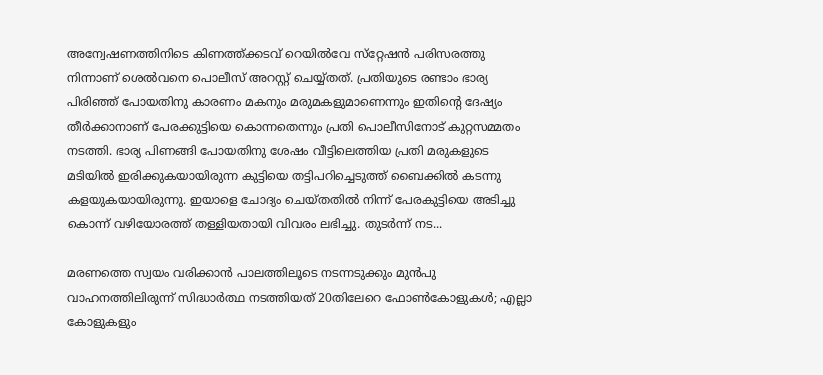അന്വേഷണത്തിനിടെ കിണത്ത്ക്കടവ് റെയില്‍വേ സ്‌റ്റേഷന്‍ പരിസരത്തു നിന്നാണ് ശെല്‍വനെ പൊലീസ് അറസ്റ്റ് ചെയ്യ്തത്. പ്രതിയുടെ രണ്ടാം ഭാര്യ പിരിഞ്ഞ് പോയതിനു കാരണം മകനും മരുമകളുമാണെന്നും ഇതിന്റെ ദേഷ്യം തീര്‍ക്കാനാണ് പേരക്കുട്ടിയെ കൊന്നതെന്നും പ്രതി പൊലീസിനോട് കുറ്റസമ്മതം നടത്തി. ഭാര്യ പിണങ്ങി പോയതിനു ശേഷം വീട്ടിലെത്തിയ പ്രതി മരുകളുടെ മടിയില്‍ ഇരിക്കുകയായിരുന്ന കുട്ടിയെ തട്ടിപറിച്ചെടുത്ത് ബൈക്കില്‍ കടന്നു കളയുകയായിരുന്നു. ഇയാളെ ചോദ്യം ചെയ്തതില്‍ നിന്ന് പേരകുട്ടിയെ അടിച്ചു കൊന്ന് വഴിയോരത്ത് തള്ളിയതായി വിവരം ലഭിച്ചു. തുടര്‍ന്ന് നട...

മരണത്തെ സ്വയം വരിക്കാന്‍ പാലത്തിലൂടെ നടന്നടുക്കും മുന്‍പു വാഹനത്തിലിരുന്ന് സിദ്ധാര്‍ത്ഥ നടത്തിയത് 20തിലേറെ ഫോണ്‍കോളുകള്‍; എല്ലാ കോളുകളും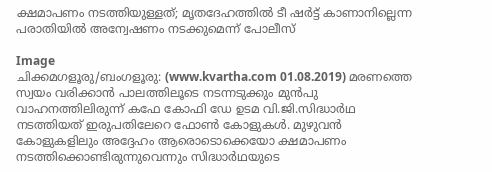ക്ഷമാപണം നടത്തിയുള്ളത്; മൃതദേഹത്തില്‍ ടീ ഷര്‍ട്ട് കാണാനില്ലെന്ന പരാതിയില്‍ അന്വേഷണം നടക്കുമെന്ന് പോലീസ്

Image
ചിക്കമഗളൂരു/ബംഗളൂരു: (www.kvartha.com 01.08.2019) മരണത്തെ സ്വയം വരിക്കാന്‍ പാലത്തിലൂടെ നടന്നടുക്കും മുന്‍പു വാഹനത്തിലിരുന്ന് കഫേ കോഫി ഡേ ഉടമ വി.ജി.സിദ്ധാര്‍ഥ നടത്തിയത് ഇരുപതിലേറെ ഫോണ്‍ കോളുകള്‍. മുഴുവന്‍ കോളുകളിലും അദ്ദേഹം ആരൊടൊക്കെയോ ക്ഷമാപണം നടത്തിക്കൊണ്ടിരുന്നുവെന്നും സിദ്ധാര്‍ഥയുടെ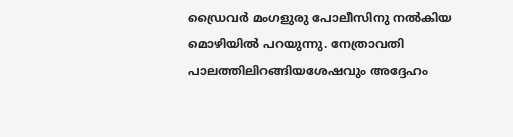ഡ്രൈവര്‍ മംഗളുരു പോലീസിനു നല്‍കിയ മൊഴിയില്‍ പറയുന്നു. നേത്രാവതി പാലത്തിലിറങ്ങിയശേഷവും അദ്ദേഹം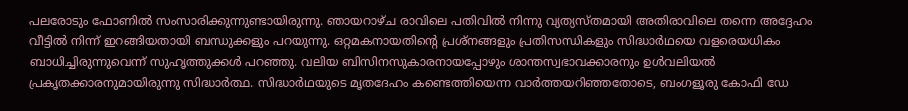പലരോടും ഫോണില്‍ സംസാരിക്കുന്നുണ്ടായിരുന്നു. ഞായറാഴ്ച രാവിലെ പതിവില്‍ നിന്നു വ്യത്യസ്തമായി അതിരാവിലെ തന്നെ അദ്ദേഹം വീട്ടില്‍ നിന്ന് ഇറങ്ങിയതായി ബന്ധുക്കളും പറയുന്നു. ഒറ്റമകനായതിന്റെ പ്രശ്‌നങ്ങളും പ്രതിസന്ധികളും സിദ്ധാര്‍ഥയെ വളരെയധികം ബാധിച്ചിരുന്നുവെന്ന് സുഹൃത്തുക്കള്‍ പറഞ്ഞു. വലിയ ബിസിനസുകാരനായപ്പോഴും ശാന്തസ്വഭാവക്കാരനും ഉള്‍വലിയല്‍ പ്രകൃതക്കാരനുമായിരുന്നു സിദ്ധാര്‍ത്ഥ. സിദ്ധാര്‍ഥയുടെ മൃതദേഹം കണ്ടെത്തിയെന്ന വാര്‍ത്തയറിഞ്ഞതോടെ, ബംഗളൂരു കോഫി ഡേ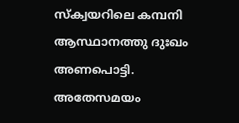സ്‌ക്വയറിലെ കമ്പനി ആസ്ഥാനത്തു ദുഃഖം അണപൊട്ടി. അതേസമയം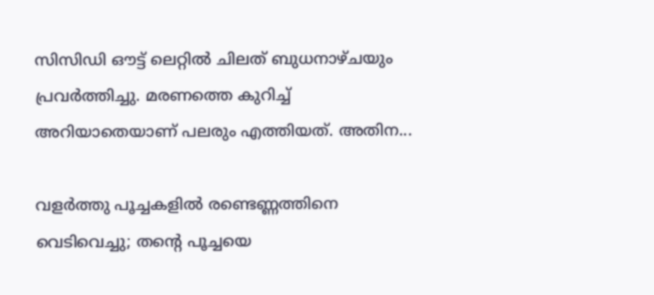സിസിഡി ഔട്ട് ലെറ്റില്‍ ചിലത് ബുധനാഴ്ചയും പ്രവര്‍ത്തിച്ചു. മരണത്തെ കുറിച്ച് അറിയാതെയാണ് പലരും എത്തിയത്. അതിന...

വളര്‍ത്തു പൂച്ചകളില്‍ രണ്ടെണ്ണത്തിനെ വെടിവെച്ചു; തന്റെ പൂച്ചയെ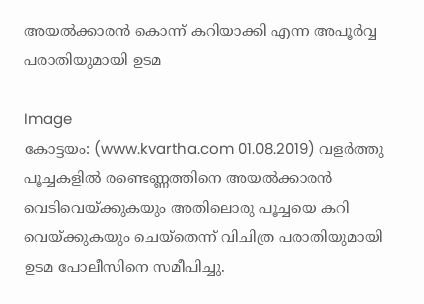അയല്‍ക്കാരന്‍ കൊന്ന് കറിയാക്കി എന്ന അപൂര്‍വ്വ പരാതിയുമായി ഉടമ

Image
കോട്ടയം: (www.kvartha.com 01.08.2019) വളര്‍ത്തു പൂച്ചകളില്‍ രണ്ടെണ്ണത്തിനെ അയല്‍ക്കാരന്‍ വെടിവെയ്ക്കുകയും അതിലൊരു പൂച്ചയെ കറി വെയ്ക്കുകയും ചെയ്‌തെന്ന് വിചിത്ര പരാതിയുമായി ഉടമ പോലീസിനെ സമീപിച്ചു.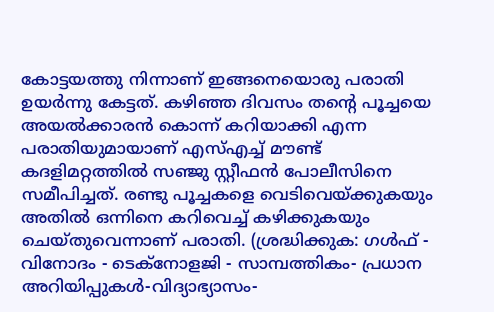കോട്ടയത്തു നിന്നാണ് ഇങ്ങനെയൊരു പരാതി ഉയര്‍ന്നു കേട്ടത്. കഴിഞ്ഞ ദിവസം തന്റെ പൂച്ചയെ അയല്‍ക്കാരന്‍ കൊന്ന് കറിയാക്കി എന്ന പരാതിയുമായാണ് എസ്എച്ച് മൗണ്ട് കദളിമറ്റത്തില്‍ സഞ്ജു സ്റ്റീഫന്‍ പോലീസിനെ സമീപിച്ചത്. രണ്ടു പൂച്ചകളെ വെടിവെയ്ക്കുകയും അതില്‍ ഒന്നിനെ കറിവെച്ച് കഴിക്കുകയും ചെയ്തുവെന്നാണ് പരാതി. (ശ്രദ്ധിക്കുക: ഗൾഫ് - വിനോദം - ടെക്നോളജി - സാമ്പത്തികം- പ്രധാന അറിയിപ്പുകൾ-വിദ്യാഭ്യാസം-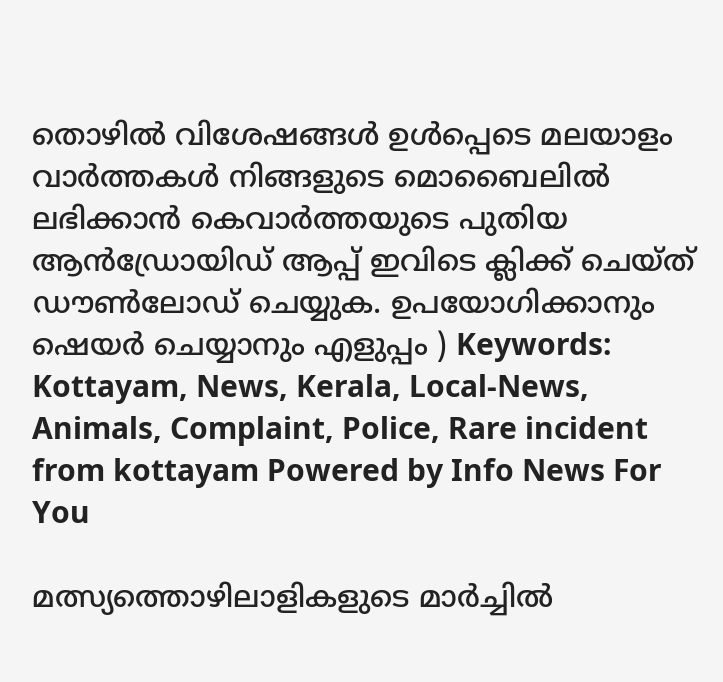തൊഴിൽ വിശേഷങ്ങൾ ഉൾപ്പെടെ മലയാളം വാർത്തകൾ നിങ്ങളുടെ മൊബൈലിൽ ലഭിക്കാൻ കെവാർത്തയുടെ പുതിയ ആൻഡ്രോയിഡ് ആപ്പ് ഇവിടെ ക്ലിക്ക് ചെയ്ത് ഡൗൺലോഡ് ചെയ്യുക. ഉപയോഗിക്കാനും ഷെയർ ചെയ്യാനും എളുപ്പം ) Keywords:  Kottayam, News, Kerala, Local-News, Animals, Complaint, Police, Rare incident from kottayam Powered by Info News For You

മത്സ്യത്തൊഴിലാളികളുടെ മാര്‍ച്ചില്‍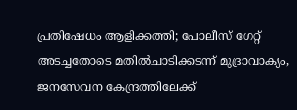പ്രതിഷേധം ആളിക്കത്തി; പോലീസ് ഗേറ്റ് അടച്ചതോടെ മതില്‍ചാടിക്കടന്ന് മുദ്രാവാക്യം, ജനസേവന കേന്ദ്രത്തിലേക്ക്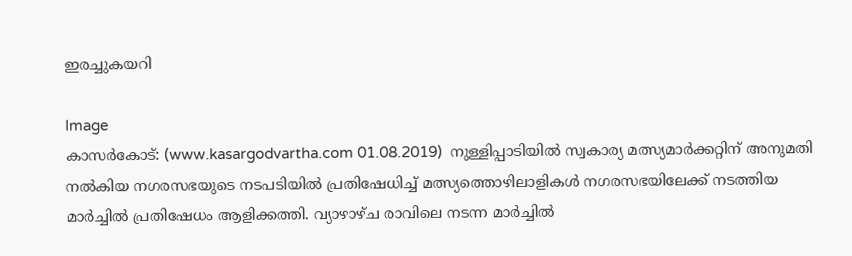ഇരച്ചുകയറി

Image
കാസര്‍കോട്: (www.kasargodvartha.com 01.08.2019)  നുള്ളിപ്പാടിയില്‍ സ്വകാര്യ മത്സ്യമാര്‍ക്കറ്റിന് അനുമതി നല്‍കിയ നഗരസഭയുടെ നടപടിയില്‍ പ്രതിഷേധിച്ച് മത്സ്യത്തൊഴിലാളികള്‍ നഗരസഭയിലേക്ക് നടത്തിയ മാര്‍ച്ചില്‍ പ്രതിഷേധം ആളിക്കത്തി. വ്യാഴാഴ്ച രാവിലെ നടന്ന മാര്‍ച്ചില്‍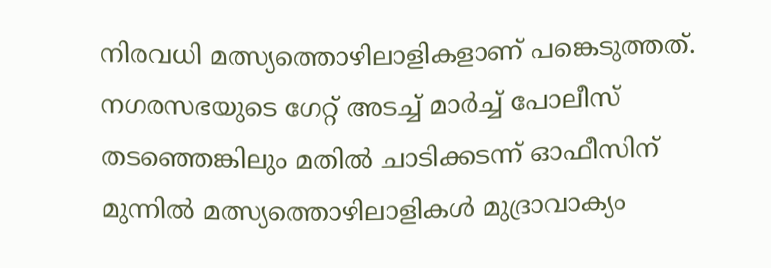നിരവധി മത്സ്യത്തൊഴിലാളികളാണ് പങ്കെടുത്തത്. നഗരസഭയുടെ ഗേറ്റ് അടച്ച് മാര്‍ച്ച് പോലീസ് തടഞ്ഞെങ്കിലും മതില്‍ ചാടിക്കടന്ന് ഓഫീസിന് മുന്നില്‍ മത്സ്യത്തൊഴിലാളികള്‍ മുദ്രാവാക്യം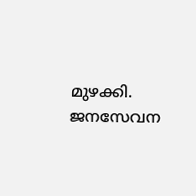മുഴക്കി. ജനസേവന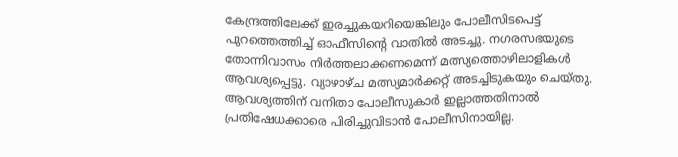കേന്ദ്രത്തിലേക്ക് ഇരച്ചുകയറിയെങ്കിലും പോലീസിടപെട്ട് പുറത്തെത്തിച്ച് ഓഫീസിന്റെ വാതില്‍ അടച്ചു. നഗരസഭയുടെ തോന്നിവാസം നിര്‍ത്തലാക്കണമെന്ന് മത്സ്യത്തൊഴിലാളികള്‍ ആവശ്യപ്പെട്ടു. വ്യാഴാഴ്ച മത്സ്യമാര്‍ക്കറ്റ് അടച്ചിടുകയും ചെയ്തു. ആവശ്യത്തിന് വനിതാ പോലീസുകാര്‍ ഇല്ലാത്തതിനാല്‍ പ്രതിഷേധക്കാരെ പിരിച്ചുവിടാന്‍ പോലീസിനായില്ല.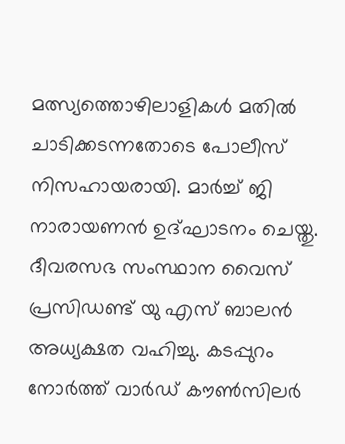മത്സ്യത്തൊഴിലാളികള്‍ മതില്‍ ചാടിക്കടന്നതോടെ പോലീസ് നിസഹായരായി. മാര്‍ച്ച് ജി നാരായണന്‍ ഉദ്ഘാടനം ചെയ്തു. ദീവരസഭ സംസ്ഥാന വൈസ് പ്രസിഡണ്ട് യു എസ് ബാലന്‍ അധ്യക്ഷത വഹിച്ചു. കടപ്പുറം നോര്‍ത്ത് വാര്‍ഡ് കൗണ്‍സിലര്‍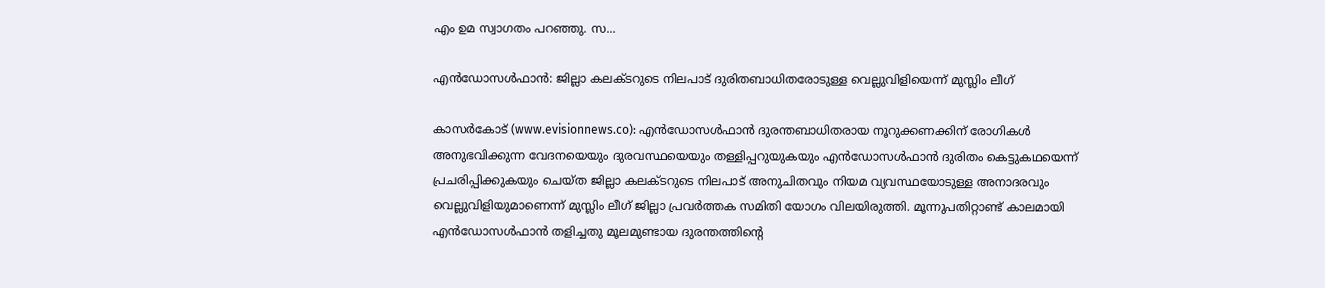എം ഉമ സ്വാഗതം പറഞ്ഞു. സ...

എന്‍ഡോസള്‍ഫാന്‍: ജില്ലാ കലക്ടറുടെ നിലപാട് ദുരിതബാധിതരോടുള്ള വെല്ലുവിളിയെന്ന് മുസ്ലിം ലീഗ്

കാസര്‍കോട് (www.evisionnews.co): എന്‍ഡോസള്‍ഫാന്‍ ദുരന്തബാധിതരായ നൂറുക്കണക്കിന് രോഗികള്‍ അനുഭവിക്കുന്ന വേദനയെയും ദുരവസ്ഥയെയും തള്ളിപ്പറുയുകയും എന്‍ഡോസള്‍ഫാന്‍ ദുരിതം കെട്ടുകഥയെന്ന് പ്രചരിപ്പിക്കുകയും ചെയ്ത ജില്ലാ കലക്ടറുടെ നിലപാട് അനുചിതവും നിയമ വ്യവസ്ഥയോടുള്ള അനാദരവും വെല്ലുവിളിയുമാണെന്ന് മുസ്ലിം ലീഗ് ജില്ലാ പ്രവര്‍ത്തക സമിതി യോഗം വിലയിരുത്തി. മൂന്നുപതിറ്റാണ്ട് കാലമായി എന്‍ഡോസള്‍ഫാന്‍ തളിച്ചതു മൂലമുണ്ടായ ദുരന്തത്തിന്റെ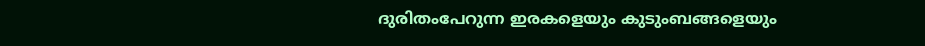ദുരിതംപേറുന്ന ഇരകളെയും കുടുംബങ്ങളെയും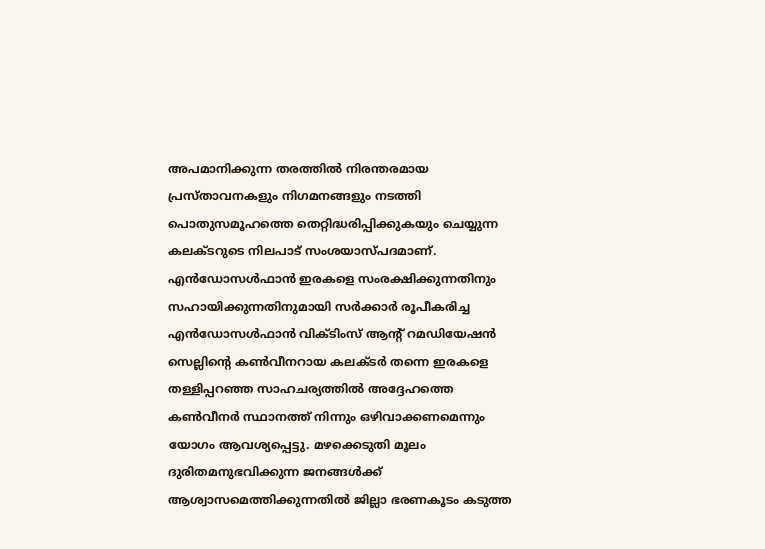അപമാനിക്കുന്ന തരത്തില്‍ നിരന്തരമായ പ്രസ്താവനകളും നിഗമനങ്ങളും നടത്തി പൊതുസമൂഹത്തെ തെറ്റിദ്ധരിപ്പിക്കുകയും ചെയ്യുന്ന കലക്ടറുടെ നിലപാട് സംശയാസ്പദമാണ്. എന്‍ഡോസള്‍ഫാന്‍ ഇരകളെ സംരക്ഷിക്കുന്നതിനും സഹായിക്കുന്നതിനുമായി സര്‍ക്കാര്‍ രൂപീകരിച്ച എന്‍ഡോസള്‍ഫാന്‍ വിക്ടിംസ് ആന്റ് റമഡിയേഷന്‍ സെല്ലിന്റെ കണ്‍വീനറായ കലക്ടര്‍ തന്നെ ഇരകളെ തള്ളിപ്പറഞ്ഞ സാഹചര്യത്തില്‍ അദ്ദേഹത്തെ കണ്‍വീനര്‍ സ്ഥാനത്ത് നിന്നും ഒഴിവാക്കണമെന്നും യോഗം ആവശ്യപ്പെട്ടു. മഴക്കെടുതി മൂലം ദുരിതമനുഭവിക്കുന്ന ജനങ്ങള്‍ക്ക് ആശ്വാസമെത്തിക്കുന്നതില്‍ ജില്ലാ ഭരണകൂടം കടുത്ത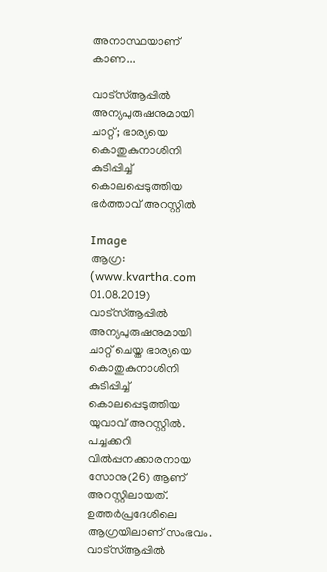അനാസ്ഥയാണ് കാണ...

വാട്സ്ആപ്പില്‍ അന്യപുരുഷനുമായി ചാറ്റ്; ഭാര്യയെ കൊതുകുനാശിനി കുടിപ്പിച്ച് കൊലപ്പെടുത്തിയ ഭര്‍ത്താവ് അറസ്റ്റില്‍

Image
ആഗ്ര: (www.kvartha.com 01.08.2019) വാട്സ്ആപ്പില്‍ അന്യപുരുഷനുമായി ചാറ്റ് ചെയ്ത ഭാര്യയെ കൊതുകുനാശിനി കുടിപ്പിച്ച് കൊലപ്പെടുത്തിയ യുവാവ് അറസ്റ്റില്‍. പച്ചക്കറി വില്‍പ്പനക്കാരനായ സോനു(26) ആണ് അറസ്റ്റിലായത്. ഉത്തര്‍പ്രദേശിലെ ആഗ്രയിലാണ് സംഭവം. വാട്സ്ആപ്പില്‍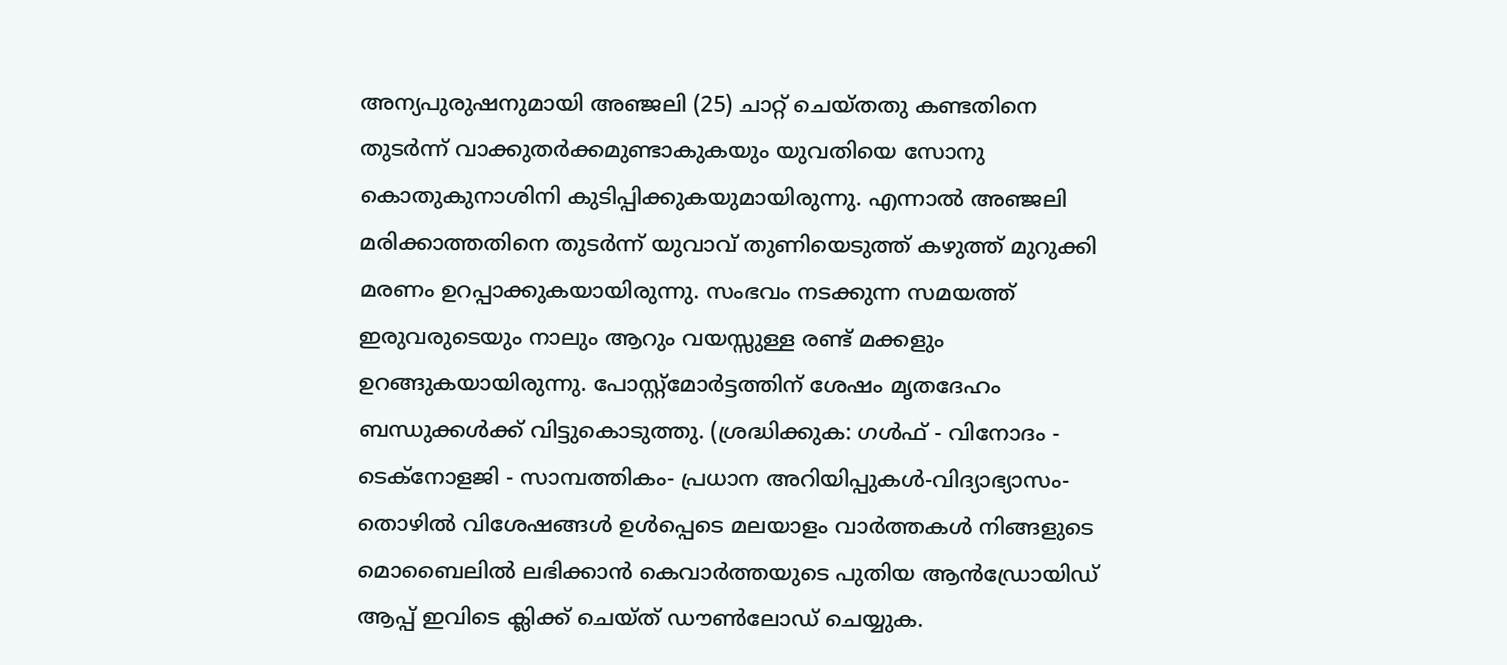അന്യപുരുഷനുമായി അഞ്ജലി (25) ചാറ്റ് ചെയ്തതു കണ്ടതിനെ തുടര്‍ന്ന് വാക്കുതര്‍ക്കമുണ്ടാകുകയും യുവതിയെ സോനു കൊതുകുനാശിനി കുടിപ്പിക്കുകയുമായിരുന്നു. എന്നാല്‍ അഞ്ജലി മരിക്കാത്തതിനെ തുടര്‍ന്ന് യുവാവ് തുണിയെടുത്ത് കഴുത്ത് മുറുക്കി മരണം ഉറപ്പാക്കുകയായിരുന്നു. സംഭവം നടക്കുന്ന സമയത്ത് ഇരുവരുടെയും നാലും ആറും വയസ്സുള്ള രണ്ട് മക്കളും ഉറങ്ങുകയായിരുന്നു. പോസ്റ്റ്മോര്‍ട്ടത്തിന് ശേഷം മൃതദേഹം ബന്ധുക്കള്‍ക്ക് വിട്ടുകൊടുത്തു. (ശ്രദ്ധിക്കുക: ഗൾഫ് - വിനോദം - ടെക്നോളജി - സാമ്പത്തികം- പ്രധാന അറിയിപ്പുകൾ-വിദ്യാഭ്യാസം-തൊഴിൽ വിശേഷങ്ങൾ ഉൾപ്പെടെ മലയാളം വാർത്തകൾ നിങ്ങളുടെ മൊബൈലിൽ ലഭിക്കാൻ കെവാർത്തയുടെ പുതിയ ആൻഡ്രോയിഡ് ആപ്പ് ഇവിടെ ക്ലിക്ക് ചെയ്ത് ഡൗൺലോഡ് ചെയ്യുക.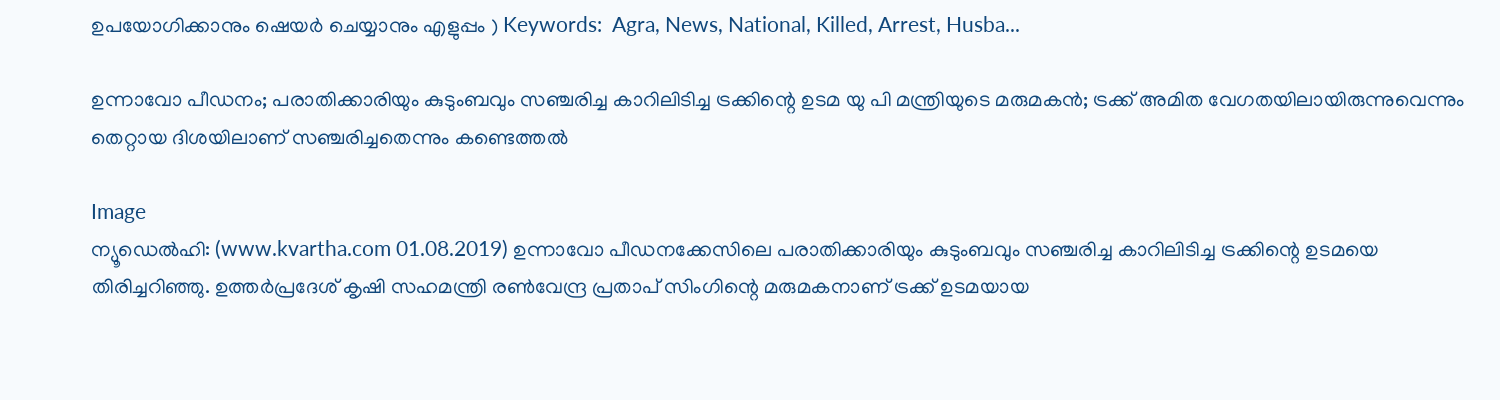ഉപയോഗിക്കാനും ഷെയർ ചെയ്യാനും എളുപ്പം ) Keywords:  Agra, News, National, Killed, Arrest, Husba...

ഉന്നാവോ പീഡനം; പരാതിക്കാരിയും കുടുംബവും സഞ്ചരിച്ച കാറിലിടിച്ച ട്രക്കിന്റെ ഉടമ യു പി മന്ത്രിയുടെ മരുമകന്‍; ട്രക്ക് അമിത വേഗതയിലായിരുന്നുവെന്നും തെറ്റായ ദിശയിലാണ് സഞ്ചരിച്ചതെന്നും കണ്ടെത്തല്‍

Image
ന്യൂഡെല്‍ഹി: (www.kvartha.com 01.08.2019) ഉന്നാവോ പീഡനക്കേസിലെ പരാതിക്കാരിയും കുടുംബവും സഞ്ചരിച്ച കാറിലിടിച്ച ട്രക്കിന്റെ ഉടമയെ തിരിച്ചറിഞ്ഞു. ഉത്തര്‍പ്രദേശ് കൃഷി സഹമന്ത്രി രണ്‍വേന്ദ്ര പ്രതാപ് സിംഗിന്റെ മരുമകനാണ് ട്രക്ക് ഉടമയായ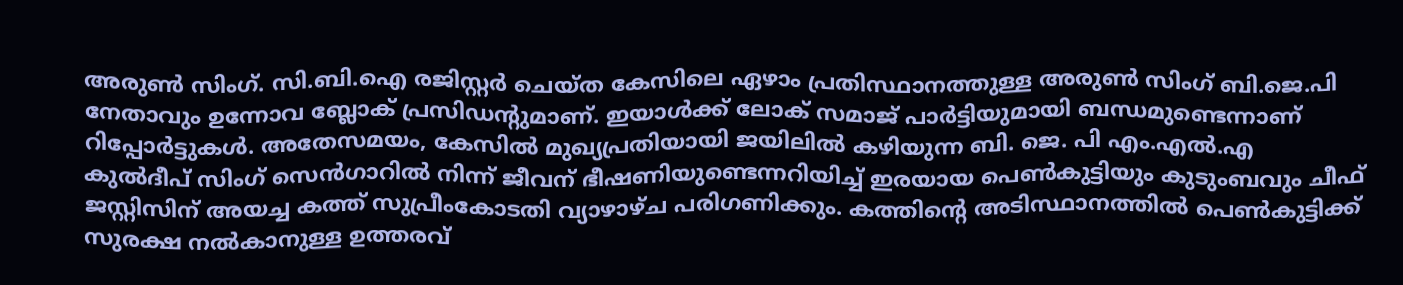അരുണ്‍ സിംഗ്. സി.ബി.ഐ രജിസ്റ്റര്‍ ചെയ്ത കേസിലെ ഏഴാം പ്രതിസ്ഥാനത്തുള്ള അരുണ്‍ സിംഗ് ബി.ജെ.പി നേതാവും ഉന്നോവ ബ്ലോക് പ്രസിഡന്റുമാണ്. ഇയാള്‍ക്ക് ലോക് സമാജ് പാര്‍ട്ടിയുമായി ബന്ധമുണ്ടെന്നാണ് റിപ്പോര്‍ട്ടുകള്‍. അതേസമയം, കേസില്‍ മുഖ്യപ്രതിയായി ജയിലില്‍ കഴിയുന്ന ബി. ജെ. പി എം.എല്‍.എ കുല്‍ദീപ് സിംഗ് സെന്‍ഗാറില്‍ നിന്ന് ജീവന് ഭീഷണിയുണ്ടെന്നറിയിച്ച് ഇരയായ പെണ്‍കുട്ടിയും കുടുംബവും ചീഫ് ജസ്റ്റിസിന് അയച്ച കത്ത് സുപ്രീംകോടതി വ്യാഴാഴ്ച പരിഗണിക്കും. കത്തിന്റെ അടിസ്ഥാനത്തില്‍ പെണ്‍കുട്ടിക്ക് സുരക്ഷ നല്‍കാനുള്ള ഉത്തരവ്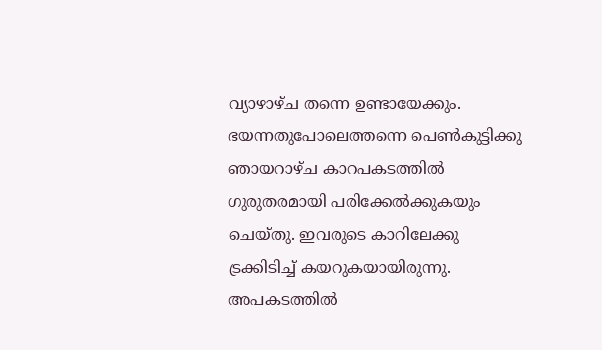വ്യാഴാഴ്ച തന്നെ ഉണ്ടായേക്കും. ഭയന്നതുപോലെത്തന്നെ പെണ്‍കുട്ടിക്കു ഞായറാഴ്ച കാറപകടത്തില്‍ ഗുരുതരമായി പരിക്കേല്‍ക്കുകയും ചെയ്തു. ഇവരുടെ കാറിലേക്കു ട്രക്കിടിച്ച് കയറുകയായിരുന്നു. അപകടത്തില്‍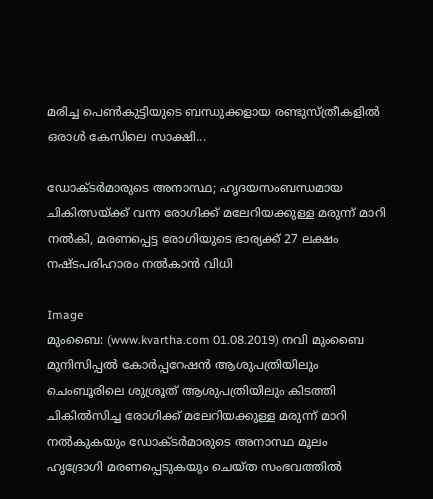മരിച്ച പെണ്‍കുട്ടിയുടെ ബന്ധുക്കളായ രണ്ടുസ്ത്രീകളില്‍ ഒരാള്‍ കേസിലെ സാക്ഷി...

ഡോക്ടര്‍മാരുടെ അനാസ്ഥ; ഹൃദയസംബന്ധമായ ചികിത്സയ്ക്ക് വന്ന രോഗിക്ക് മലേറിയക്കുള്ള മരുന്ന് മാറി നല്‍കി, മരണപ്പെട്ട രോഗിയുടെ ഭാര്യക്ക് 27 ലക്ഷം നഷ്ടപരിഹാരം നല്‍കാന്‍ വിധി

Image
മുംബൈ: (www.kvartha.com 01.08.2019) നവി മുംബൈ മുനിസിപ്പല്‍ കോര്‍പ്പറേഷന്‍ ആശുപത്രിയിലും ചെംബൂരിലെ ശുശ്രൂത് ആശുപത്രിയിലും കിടത്തി ചികില്‍സിച്ച രോഗിക്ക് മലേറിയക്കുള്ള മരുന്ന് മാറി നല്‍കുകയും ഡോക്ടര്‍മാരുടെ അനാസ്ഥ മൂലം ഹൃദ്രോഗി മരണപ്പെടുകയും ചെയ്ത സംഭവത്തില്‍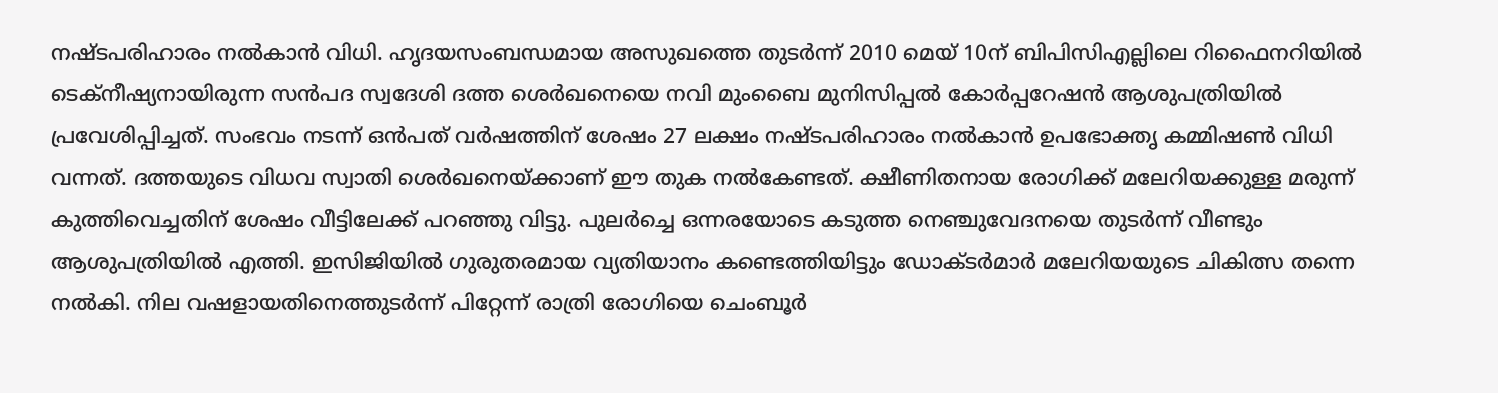നഷ്ടപരിഹാരം നല്‍കാന്‍ വിധി. ഹൃദയസംബന്ധമായ അസുഖത്തെ തുടര്‍ന്ന് 2010 മെയ് 10ന് ബിപിസിഎല്ലിലെ റിഫൈനറിയില്‍ ടെക്‌നീഷ്യനായിരുന്ന സന്‍പദ സ്വദേശി ദത്ത ശെര്‍ഖനെയെ നവി മുംബൈ മുനിസിപ്പല്‍ കോര്‍പ്പറേഷന്‍ ആശുപത്രിയില്‍ പ്രവേശിപ്പിച്ചത്. സംഭവം നടന്ന് ഒന്‍പത് വര്‍ഷത്തിന് ശേഷം 27 ലക്ഷം നഷ്ടപരിഹാരം നല്‍കാന്‍ ഉപഭോക്തൃ കമ്മിഷണ്‍ വിധി വന്നത്. ദത്തയുടെ വിധവ സ്വാതി ശെര്‍ഖനെയ്ക്കാണ് ഈ തുക നല്‍കേണ്ടത്. ക്ഷീണിതനായ രോഗിക്ക് മലേറിയക്കുള്ള മരുന്ന് കുത്തിവെച്ചതിന് ശേഷം വീട്ടിലേക്ക് പറഞ്ഞു വിട്ടു. പുലര്‍ച്ചെ ഒന്നരയോടെ കടുത്ത നെഞ്ചുവേദനയെ തുടര്‍ന്ന് വീണ്ടും ആശുപത്രിയില്‍ എത്തി. ഇസിജിയില്‍ ഗുരുതരമായ വ്യതിയാനം കണ്ടെത്തിയിട്ടും ഡോക്ടര്‍മാര്‍ മലേറിയയുടെ ചികിത്സ തന്നെ നല്‍കി. നില വഷളായതിനെത്തുടര്‍ന്ന് പിറ്റേന്ന് രാത്രി രോഗിയെ ചെംബൂര്‍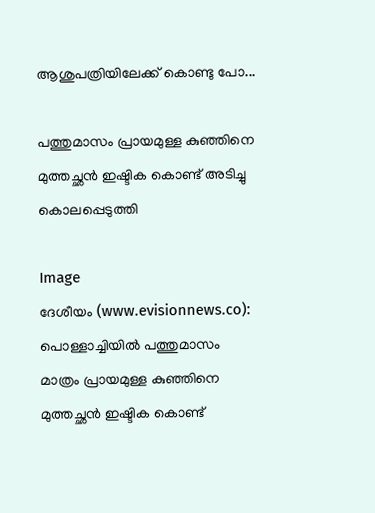ആശുപത്രിയിലേക്ക് കൊണ്ടു പോ...

പത്തുമാസം പ്രായമുള്ള കുഞ്ഞിനെ മുത്തച്ഛന്‍ ഇഷ്ടിക കൊണ്ട് അടിച്ചു കൊലപ്പെടുത്തി

Image
ദേശീയം (www.evisionnews.co): പൊള്ളാച്ചിയില്‍ പത്തുമാസം മാത്രം പ്രായമുള്ള കുഞ്ഞിനെ മുത്തച്ഛന്‍ ഇഷ്ടിക കൊണ്ട്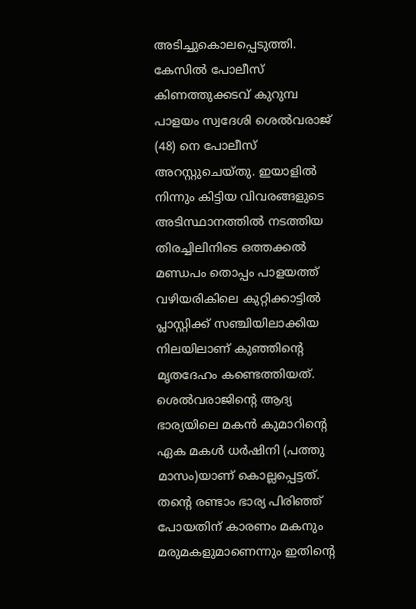അടിച്ചുകൊലപ്പെടുത്തി. കേസില്‍ പോലീസ് കിണത്തുക്കടവ് കുറുമ്പ പാളയം സ്വദേശി ശെല്‍വരാജ് (48) നെ പോലീസ് അറസ്റ്റുചെയ്തു. ഇയാളില്‍ നിന്നും കിട്ടിയ വിവരങ്ങളുടെ അടിസ്ഥാനത്തില്‍ നടത്തിയ തിരച്ചിലിനിടെ ഒത്തക്കല്‍ മണ്ഡപം തൊപ്പം പാളയത്ത് വഴിയരികിലെ കുറ്റിക്കാട്ടില്‍ പ്ലാസ്റ്റിക്ക് സഞ്ചിയിലാക്കിയ നിലയിലാണ് കുഞ്ഞിന്റെ മൃതദേഹം കണ്ടെത്തിയത്. ശെല്‍വരാജിന്റെ ആദ്യ ഭാര്യയിലെ മകന്‍ കുമാറിന്റെ ഏക മകള്‍ ധര്‍ഷിനി (പത്തു മാസം)യാണ് കൊല്ലപ്പെട്ടത്. തന്റെ രണ്ടാം ഭാര്യ പിരിഞ്ഞ് പോയതിന് കാരണം മകനും മരുമകളുമാണെന്നും ഇതിന്റെ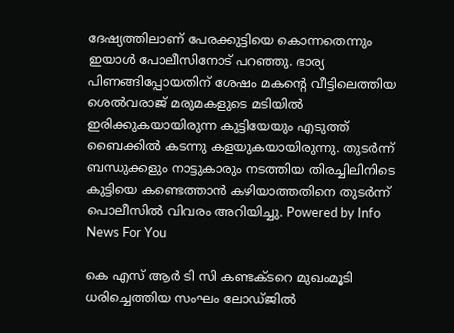ദേഷ്യത്തിലാണ് പേരക്കുട്ടിയെ കൊന്നതെന്നും ഇയാള്‍ പോലീസിനോട് പറഞ്ഞു. ഭാര്യ പിണങ്ങിപ്പോയതിന് ശേഷം മകന്റെ വീട്ടിലെത്തിയ ശെല്‍വരാജ് മരുമകളുടെ മടിയില്‍ ഇരിക്കുകയായിരുന്ന കുട്ടിയേയും എടുത്ത് ബൈക്കില്‍ കടന്നു കളയുകയായിരുന്നു. തുടര്‍ന്ന് ബന്ധുക്കളും നാട്ടുകാരും നടത്തിയ തിരച്ചിലിനിടെ കുട്ടിയെ കണ്ടെത്താന്‍ കഴിയാത്തതിനെ തുടര്‍ന്ന് പൊലീസില്‍ വിവരം അറിയിച്ചു. Powered by Info News For You

കെ എസ് ആര്‍ ടി സി കണ്ടക്ടറെ മുഖംമൂടി ധരിച്ചെത്തിയ സംഘം ലോഡ്ജില്‍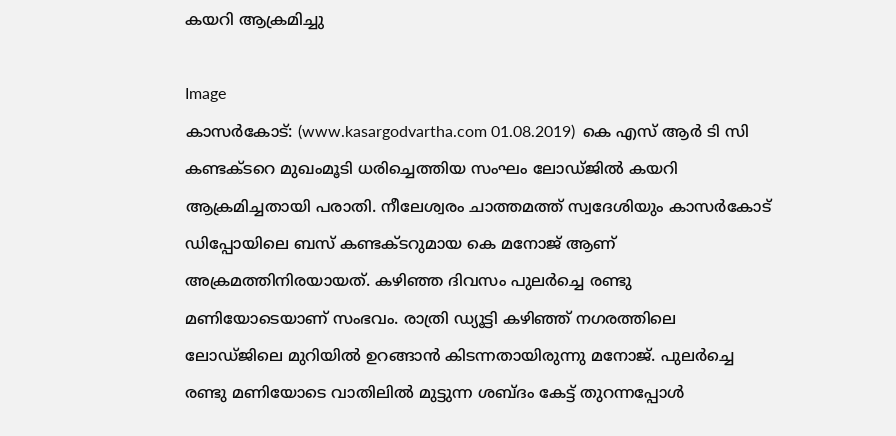കയറി ആക്രമിച്ചു

Image
കാസര്‍കോട്: (www.kasargodvartha.com 01.08.2019)  കെ എസ് ആര്‍ ടി സി കണ്ടക്ടറെ മുഖംമൂടി ധരിച്ചെത്തിയ സംഘം ലോഡ്ജില്‍ കയറി ആക്രമിച്ചതായി പരാതി. നീലേശ്വരം ചാത്തമത്ത് സ്വദേശിയും കാസര്‍കോട് ഡിപ്പോയിലെ ബസ് കണ്ടക്ടറുമായ കെ മനോജ് ആണ് അക്രമത്തിനിരയായത്. കഴിഞ്ഞ ദിവസം പുലര്‍ച്ചെ രണ്ടു മണിയോടെയാണ് സംഭവം. രാത്രി ഡ്യൂട്ടി കഴിഞ്ഞ് നഗരത്തിലെ ലോഡ്ജിലെ മുറിയില്‍ ഉറങ്ങാന്‍ കിടന്നതായിരുന്നു മനോജ്. പുലര്‍ച്ചെ രണ്ടു മണിയോടെ വാതിലില്‍ മുട്ടുന്ന ശബ്ദം കേട്ട് തുറന്നപ്പോള്‍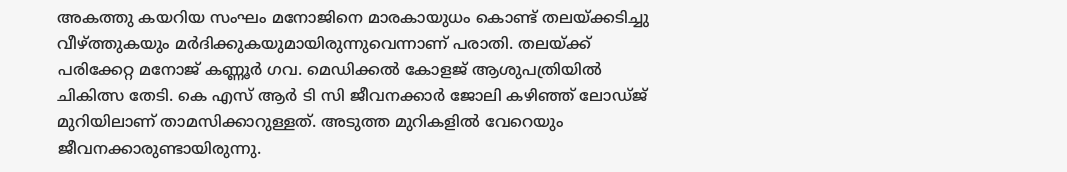അകത്തു കയറിയ സംഘം മനോജിനെ മാരകായുധം കൊണ്ട് തലയ്ക്കടിച്ചു വീഴ്ത്തുകയും മര്‍ദിക്കുകയുമായിരുന്നുവെന്നാണ് പരാതി. തലയ്ക്ക് പരിക്കേറ്റ മനോജ് കണ്ണൂര്‍ ഗവ. മെഡിക്കല്‍ കോളജ് ആശുപത്രിയില്‍ ചികിത്സ തേടി. കെ എസ് ആര്‍ ടി സി ജീവനക്കാര്‍ ജോലി കഴിഞ്ഞ് ലോഡ്ജ് മുറിയിലാണ് താമസിക്കാറുള്ളത്. അടുത്ത മുറികളില്‍ വേറെയും ജീവനക്കാരുണ്ടായിരുന്നു.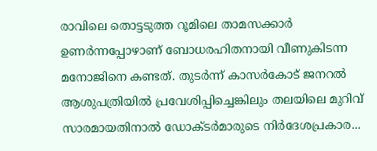രാവിലെ തൊട്ടടുത്ത റൂമിലെ താമസക്കാര്‍ ഉണര്‍ന്നപ്പോഴാണ് ബോധരഹിതനായി വീണുകിടന്ന മനോജിനെ കണ്ടത്. തുടര്‍ന്ന് കാസര്‍കോട് ജനറല്‍ ആശുപത്രിയില്‍ പ്രവേശിപ്പിച്ചെങ്കിലും തലയിലെ മുറിവ് സാരമായതിനാല്‍ ഡോക്ടര്‍മാരുടെ നിര്‍ദേശപ്രകാര...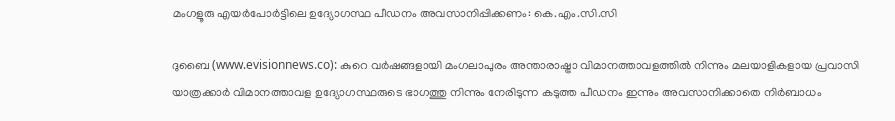മംഗളൂരു എയര്‍പോര്‍ട്ടിലെ ഉദ്യോഗസ്ഥ പീഡനം അവസാനിപ്പിക്കണം: കെ.എം.സി.സി

ദുബൈ (www.evisionnews.co): കുറെ വര്‍ഷങ്ങളായി മംഗലാപുരം അന്താരാഷ്ട്രാ വിമാനത്താവളത്തില്‍ നിന്നും മലയാളികളായ പ്രവാസി യാത്രക്കാര്‍ വിമാനത്താവള ഉദ്യോഗസ്ഥരുടെ ഭാഗത്തു നിന്നും നേരിടുന്ന കടുത്ത പീഡനം ഇന്നും അവസാനിക്കാതെ നിര്‍ബാധം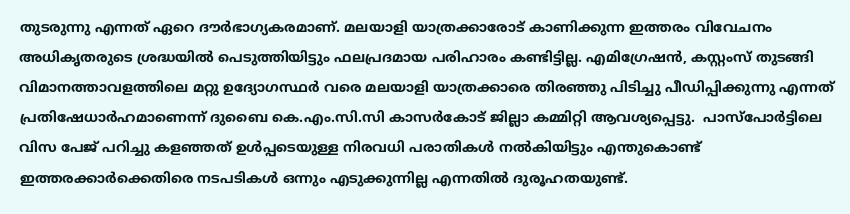തുടരുന്നു എന്നത് ഏറെ ദൗര്‍ഭാഗ്യകരമാണ്. മലയാളി യാത്രക്കാരോട് കാണിക്കുന്ന ഇത്തരം വിവേചനം അധികൃതരുടെ ശ്രദ്ധയില്‍ പെടുത്തിയിട്ടും ഫലപ്രദമായ പരിഹാരം കണ്ടിട്ടില്ല. എമിഗ്രേഷന്‍, കസ്റ്റംസ് തുടങ്ങി വിമാനത്താവളത്തിലെ മറ്റു ഉദ്യോഗസ്ഥര്‍ വരെ മലയാളി യാത്രക്കാരെ തിരഞ്ഞു പിടിച്ചു പീഡിപ്പിക്കുന്നു എന്നത് പ്രതിഷേധാര്‍ഹമാണെന്ന് ദുബൈ കെ.എം.സി.സി കാസര്‍കോട് ജില്ലാ കമ്മിറ്റി ആവശ്യപ്പെട്ടു.  പാസ്‌പോര്‍ട്ടിലെ വിസ പേജ് പറിച്ചു കളഞ്ഞത് ഉള്‍പ്പടെയുള്ള നിരവധി പരാതികള്‍ നല്‍കിയിട്ടും എന്തുകൊണ്ട് ഇത്തരക്കാര്‍ക്കെതിരെ നടപടികള്‍ ഒന്നും എടുക്കുന്നില്ല എന്നതില്‍ ദുരൂഹതയുണ്ട്.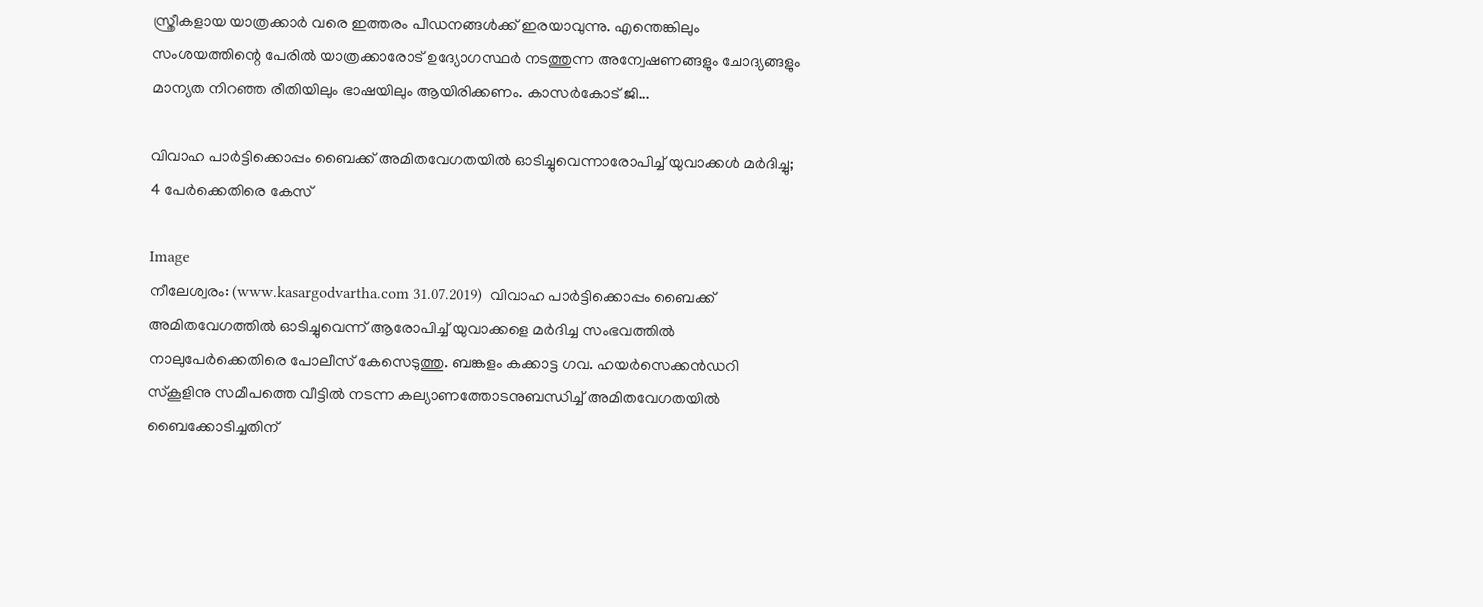സ്ത്രീകളായ യാത്രക്കാര്‍ വരെ ഇത്തരം പീഡനങ്ങള്‍ക്ക് ഇരയാവുന്നു. എന്തെങ്കിലും സംശയത്തിന്റെ പേരില്‍ യാത്രക്കാരോട് ഉദ്യോഗസ്ഥര്‍ നടത്തുന്ന അന്വേഷണങ്ങളും ചോദ്യങ്ങളും മാന്യത നിറഞ്ഞ രീതിയിലും ഭാഷയിലും ആയിരിക്കണം. കാസര്‍കോട് ജി...

വിവാഹ പാര്‍ട്ടിക്കൊപ്പം ബൈക്ക് അമിതവേഗതയില്‍ ഓടിച്ചുവെന്നാരോപിച്ച് യുവാക്കള്‍ മര്‍ദിച്ചു; 4 പേര്‍ക്കെതിരെ കേസ്

Image
നീലേശ്വരം: (www.kasargodvartha.com 31.07.2019)  വിവാഹ പാര്‍ട്ടിക്കൊപ്പം ബൈക്ക് അമിതവേഗത്തില്‍ ഓടിച്ചുവെന്ന് ആരോപിച്ച് യുവാക്കളെ മര്‍ദിച്ച സംഭവത്തില്‍ നാലുപേര്‍ക്കെതിരെ പോലീസ് കേസെടുത്തു. ബങ്കളം കക്കാട്ട ഗവ. ഹയര്‍സെക്കന്‍ഡറി സ്‌കൂളിനു സമീപത്തെ വീട്ടില്‍ നടന്ന കല്യാണത്തോടനുബന്ധിച്ച് അമിതവേഗതയില്‍ ബൈക്കോടിച്ചതിന്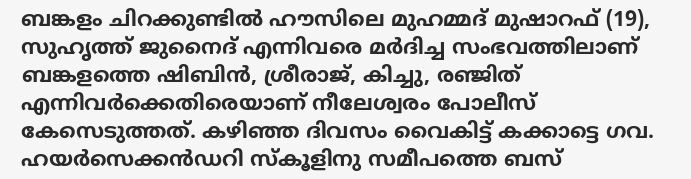ബങ്കളം ചിറക്കുണ്ടില്‍ ഹൗസിലെ മുഹമ്മദ് മുഷാറഫ് (19), സുഹൃത്ത് ജുനൈദ് എന്നിവരെ മര്‍ദിച്ച സംഭവത്തിലാണ് ബങ്കളത്തെ ഷിബിന്‍, ശ്രീരാജ്, കിച്ചു, രഞ്ജിത് എന്നിവര്‍ക്കെതിരെയാണ് നീലേശ്വരം പോലീസ് കേസെടുത്തത്. കഴിഞ്ഞ ദിവസം വൈകിട്ട് കക്കാട്ടെ ഗവ. ഹയര്‍സെക്കന്‍ഡറി സ്‌കൂളിനു സമീപത്തെ ബസ്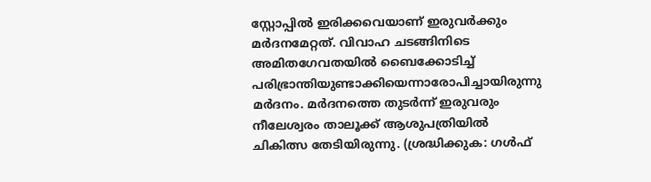സ്റ്റോപ്പില്‍ ഇരിക്കവെയാണ് ഇരുവര്‍ക്കും മര്‍ദനമേറ്റത്. വിവാഹ ചടങ്ങിനിടെ അമിതഗേവതയില്‍ ബൈക്കോടിച്ച് പരിഭ്രാന്തിയുണ്ടാക്കിയെന്നാരോപിച്ചായിരുന്നു മര്‍ദനം. മര്‍ദനത്തെ തുടര്‍ന്ന് ഇരുവരും നീലേശ്വരം താലൂക്ക് ആശുപത്രിയില്‍ ചികിത്സ തേടിയിരുന്നു. (ശ്രദ്ധിക്കുക: ഗൾഫ്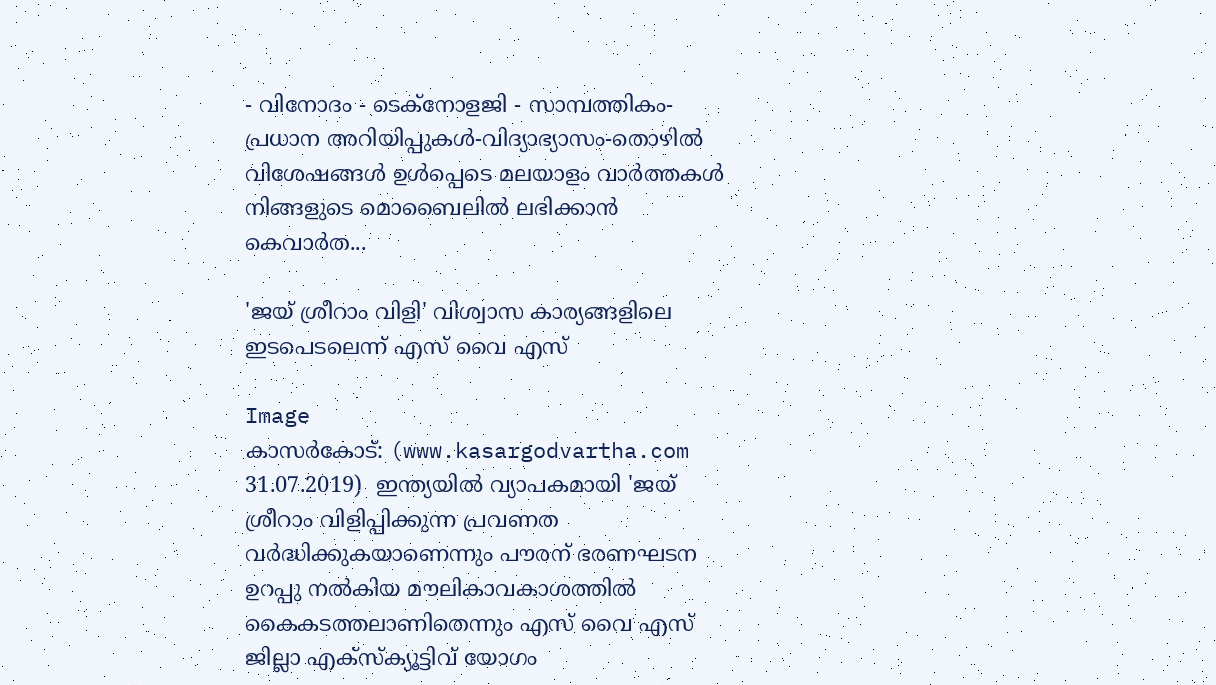- വിനോദം - ടെക്നോളജി - സാമ്പത്തികം- പ്രധാന അറിയിപ്പുകൾ-വിദ്യാഭ്യാസം-തൊഴിൽ വിശേഷങ്ങൾ ഉൾപ്പെടെ മലയാളം വാർത്തകൾ നിങ്ങളുടെ മൊബൈലിൽ ലഭിക്കാൻ കെവാർത...

'ജയ് ശ്രീറാം വിളി' വിശ്വാസ കാര്യങ്ങളിലെ ഇടപെടലെന്ന് എസ് വൈ എസ്

Image
കാസര്‍കോട്: (www.kasargodvartha.com 31.07.2019)  ഇന്ത്യയില്‍ വ്യാപകമായി 'ജയ് ശ്രീറാം വിളിപ്പിക്കുന്ന പ്രവണത വര്‍ദ്ധിക്കുകയാണെന്നും പൗരന് ഭരണഘടന ഉറപ്പു നല്‍കിയ മൗലികാവകാശത്തില്‍ കൈകടത്തലാണിതെന്നും എസ് വൈ എസ് ജില്ലാ എക്‌സ്‌ക്യൂട്ടിവ് യോഗം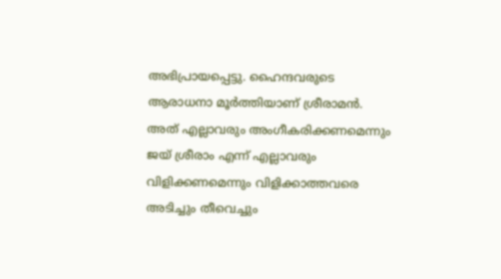അഭിപ്രായപ്പെട്ടു. ഹൈന്ദവരുടെ ആരാധനാ മൂര്‍ത്തിയാണ് ശ്രീരാമന്‍. അത് എല്ലാവരും അംഗീകരിക്കണമെന്നും ജയ് ശ്രീരാം എന്ന് എല്ലാവരും വിളിക്കണമെന്നും വിളിക്കാത്തവരെ അടിച്ചും തീവെച്ചും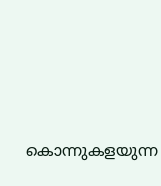കൊന്നുകളയുന്ന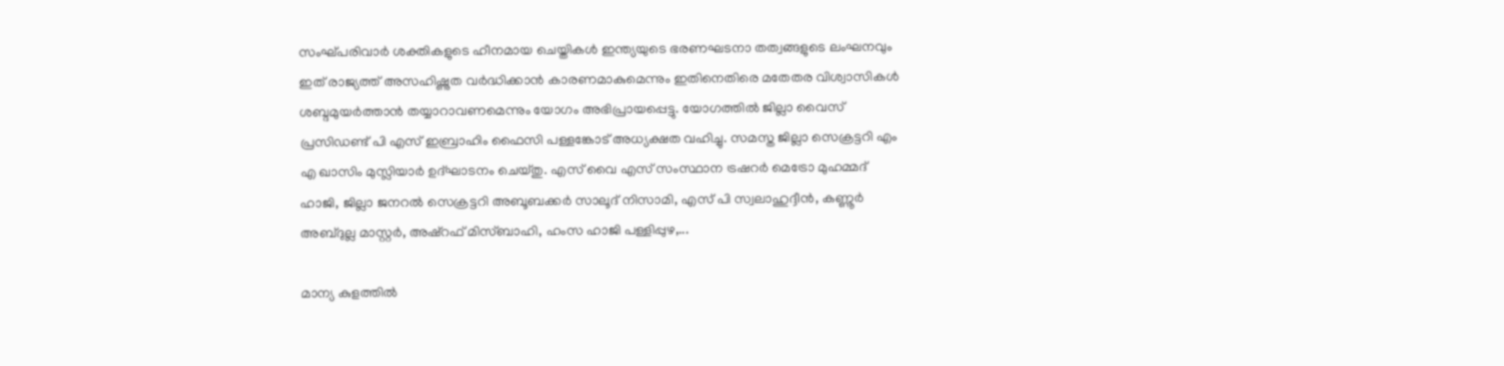സംഘ്പരിവാര്‍ ശക്തികളുടെ ഹീനമായ ചെയ്തികള്‍ ഇന്ത്യയുടെ ഭരണഘടനാ തത്വങ്ങളുടെ ലംഘനവും ഇത് രാജ്യത്ത് അസഹിഷ്ണുത വര്‍ദ്ധിക്കാന്‍ കാരണമാകുമെന്നും ഇതിനെതിരെ മതേതര വിശ്വാസികള്‍ ശബ്ദമുയര്‍ത്താന്‍ തയ്യാറാവണമെന്നും യോഗം അഭിപ്രായപ്പെട്ടു. യോഗത്തില്‍ ജില്ലാ വൈസ് പ്രസിഡണ്ട് പി എസ് ഇബ്രാഹിം ഫൈസി പള്ളങ്കോട് അധ്യക്ഷത വഹിച്ചു. സമസ്ത ജില്ലാ സെക്രട്ടറി എം എ ഖാസിം മുസ്ലിയാര്‍ ഉദ്ഘാടനം ചെയ്തു. എസ് വൈ എസ് സംസ്ഥാന ട്രഷറര്‍ മെട്രോ മുഹമ്മദ് ഹാജി, ജില്ലാ ജനറല്‍ സെക്രട്ടറി അബൂബക്കര്‍ സാലൂദ് നിസാമി, എസ് പി സ്വലാഹുദ്ദീന്‍, കണ്ണൂര്‍ അബ്ദുല്ല മാസ്റ്റര്‍, അഷ്‌റഫ് മിസ്ബാഹി, ഹംസ ഹാജി പള്ളിപ്പുഴ,...

മാന്യ കുളത്തില്‍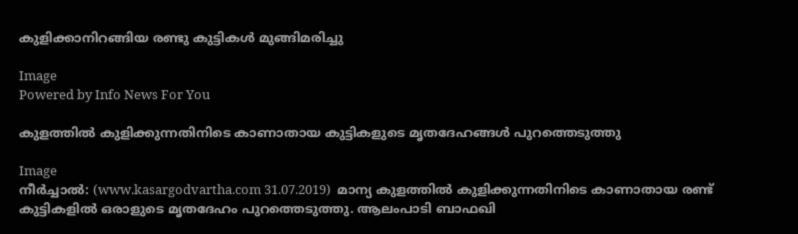കുളിക്കാനിറങ്ങിയ രണ്ടു കുട്ടികള്‍ മുങ്ങിമരിച്ചു

Image
Powered by Info News For You

കുളത്തില്‍ കുളിക്കുന്നതിനിടെ കാണാതായ കുട്ടികളുടെ മൃതദേഹങ്ങള്‍ പുറത്തെടുത്തു

Image
നീര്‍ച്ചാല്‍: (www.kasargodvartha.com 31.07.2019)  മാന്യ കുളത്തില്‍ കുളിക്കുന്നതിനിടെ കാണാതായ രണ്ട് കുട്ടികളില്‍ ഒരാളുടെ മൃതദേഹം പുറത്തെടുത്തു. ആലംപാടി ബാഫഖി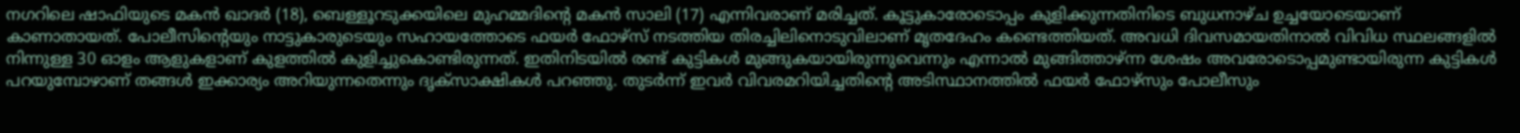നഗറിലെ ഷാഫിയുടെ മകന്‍ ഖാദര്‍ (18), ബെള്ളൂറടുക്കയിലെ മുഹമ്മദിന്റെ മകന്‍ സാലി (17) എന്നിവരാണ് മരിച്ചത്. കൂട്ടുകാരോടൊപ്പം കുളിക്കുന്നതിനിടെ ബുധനാഴ്ച ഉച്ചയോടെയാണ് കാണാതായത്. പോലീസിന്റെയും നാട്ടുകാരുടെയും സഹായത്തോടെ ഫയര്‍ ഫോഴ്‌സ് നടത്തിയ തിരച്ചിലിനൊടുവിലാണ് മൃതദേഹം കണ്ടെത്തിയത്. അവധി ദിവസമായതിനാല്‍ വിവിധ സ്ഥലങ്ങളില്‍ നിന്നുള്ള 30 ഓളം ആളുകളാണ് കുളത്തില്‍ കുളിച്ചുകൊണ്ടിരുന്നത്. ഇതിനിടയില്‍ രണ്ട് കുട്ടികള്‍ മുങ്ങുകയായിരുന്നുവെന്നും എന്നാല്‍ മുങ്ങിത്താഴ്ന്ന ശേഷം അവരോടൊപ്പമുണ്ടായിരുന്ന കുട്ടികള്‍ പറയുമ്പോഴാണ് തങ്ങള്‍ ഇക്കാര്യം അറിയുന്നതെന്നും ദൃക്‌സാക്ഷികള്‍ പറഞ്ഞു. തുടര്‍ന്ന് ഇവര്‍ വിവരമറിയിച്ചതിന്റെ അടിസ്ഥാനത്തില്‍ ഫയര്‍ ഫോഴ്‌സും പോലീസും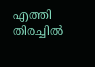എത്തി തിരച്ചില്‍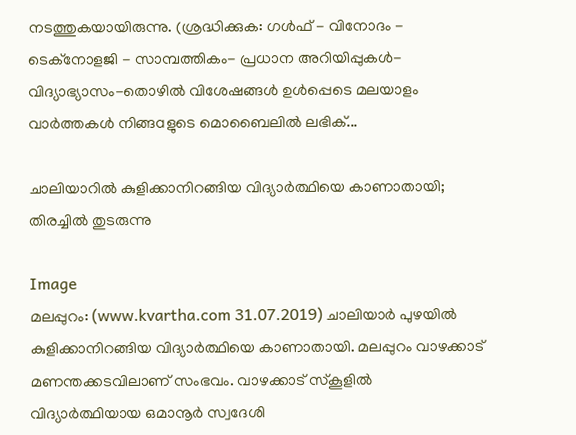നടത്തുകയായിരുന്നു. (ശ്രദ്ധിക്കുക: ഗൾഫ് - വിനോദം - ടെക്നോളജി - സാമ്പത്തികം- പ്രധാന അറിയിപ്പുകൾ-വിദ്യാഭ്യാസം-തൊഴിൽ വിശേഷങ്ങൾ ഉൾപ്പെടെ മലയാളം വാർത്തകൾ നിങ്ങaളുടെ മൊബൈലിൽ ലഭിക്...

ചാലിയാറില്‍ കുളിക്കാനിറങ്ങിയ വിദ്യാര്‍ത്ഥിയെ കാണാതായി; തിരച്ചില്‍ തുടരുന്നു

Image
മലപ്പുറം: (www.kvartha.com 31.07.2019) ചാലിയാര്‍ പുഴയില്‍ കുളിക്കാനിറങ്ങിയ വിദ്യാര്‍ത്ഥിയെ കാണാതായി. മലപ്പുറം വാഴക്കാട് മണന്തക്കടവിലാണ് സംഭവം. വാഴക്കാട് സ്‌കൂളില്‍ വിദ്യാര്‍ത്ഥിയായ ഒമാനൂര്‍ സ്വദേശി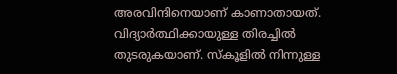അരവിന്ദിനെയാണ് കാണാതായത്. വിദ്യാര്‍ത്ഥിക്കായുള്ള തിരച്ചില്‍ തുടരുകയാണ്. സ്‌കൂളില്‍ നിന്നുള്ള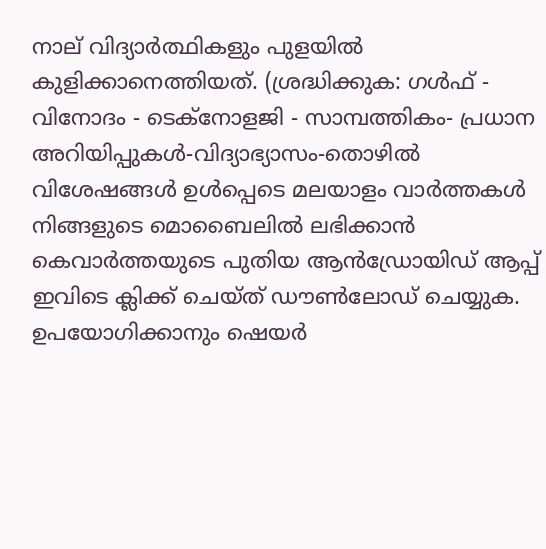നാല് വിദ്യാര്‍ത്ഥികളും പുളയില്‍ കുളിക്കാനെത്തിയത്. (ശ്രദ്ധിക്കുക: ഗൾഫ് - വിനോദം - ടെക്നോളജി - സാമ്പത്തികം- പ്രധാന അറിയിപ്പുകൾ-വിദ്യാഭ്യാസം-തൊഴിൽ വിശേഷങ്ങൾ ഉൾപ്പെടെ മലയാളം വാർത്തകൾ നിങ്ങളുടെ മൊബൈലിൽ ലഭിക്കാൻ കെവാർത്തയുടെ പുതിയ ആൻഡ്രോയിഡ് ആപ്പ് ഇവിടെ ക്ലിക്ക് ചെയ്ത് ഡൗൺലോഡ് ചെയ്യുക. ഉപയോഗിക്കാനും ഷെയർ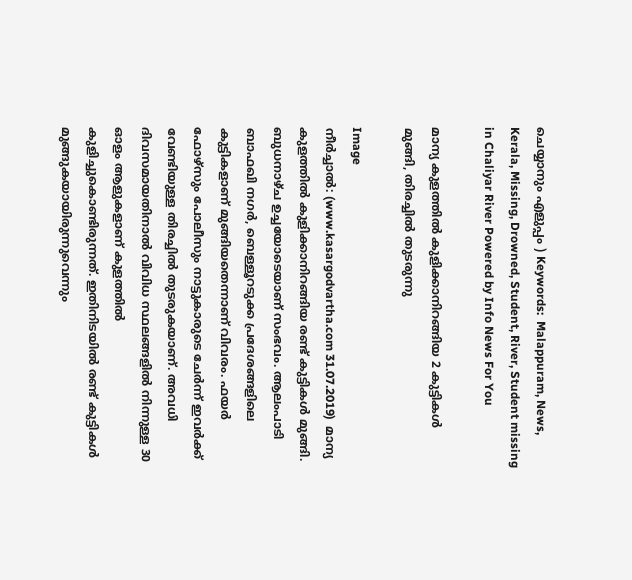ചെയ്യാനും എളുപ്പം ) Keywords:  Malappuram, News, Kerala, Missing, Drowned, Student, River, Student missing in Chaliyar River Powered by Info News For You

മാന്യ കുളത്തില്‍ കുളിക്കാനിറങ്ങിയ 2 കുട്ടികള്‍ മുങ്ങി, തിരച്ചില്‍ തുടരുന്നു

Image
നീര്‍ച്ചാല്‍: (www.kasargodvartha.com 31.07.2019)  മാന്യ കുളത്തില്‍ കുളിക്കാനിറങ്ങിയ രണ്ട് കുട്ടികള്‍ മുങ്ങി. ബുധനാഴ്ച ഉച്ചയോടെയാണ് സംഭവം. ആലംപാടി ബാഫഖി നഗര്‍, ബെള്ളൂറടുക്ക പ്രദേശങ്ങളിലെ കുട്ടികളാണ് മുങ്ങിയതെന്നാണ് വിവരം. ഫയര്‍ ഫോഴ്‌സും പോലീസും നാട്ടുകാരുടെ ചേര്‍ന്ന് ഇവര്‍ക്ക് വേണ്ടിയുള്ള തിരച്ചില്‍ തുടരുകയാണ്. അവധി ദിവസമായതിനാല്‍ വിവിധ സ്ഥലങ്ങളില്‍ നിന്നുള്ള 30 ഓളം ആളുകളാണ് കുളത്തില്‍ കുളിച്ചുകൊണ്ടിരുന്നത്. ഇതിനിടയില്‍ രണ്ട് കുട്ടികള്‍ മുങ്ങുകയായിരുന്നുവെന്നും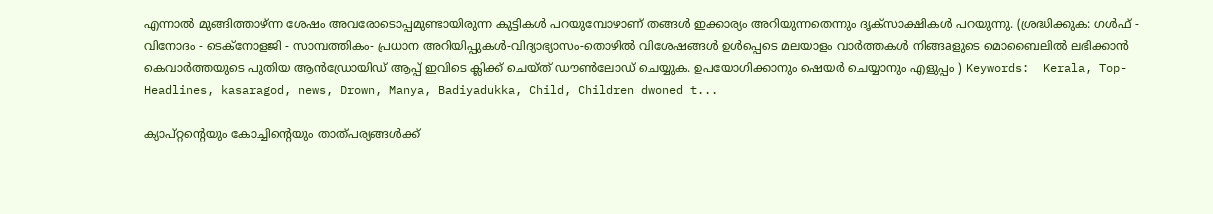എന്നാല്‍ മുങ്ങിത്താഴ്ന്ന ശേഷം അവരോടൊപ്പമുണ്ടായിരുന്ന കുട്ടികള്‍ പറയുമ്പോഴാണ് തങ്ങള്‍ ഇക്കാര്യം അറിയുന്നതെന്നും ദൃക്‌സാക്ഷികള്‍ പറയുന്നു. (ശ്രദ്ധിക്കുക: ഗൾഫ് - വിനോദം - ടെക്നോളജി - സാമ്പത്തികം- പ്രധാന അറിയിപ്പുകൾ-വിദ്യാഭ്യാസം-തൊഴിൽ വിശേഷങ്ങൾ ഉൾപ്പെടെ മലയാളം വാർത്തകൾ നിങ്ങaളുടെ മൊബൈലിൽ ലഭിക്കാൻ കെവാർത്തയുടെ പുതിയ ആൻഡ്രോയിഡ് ആപ്പ് ഇവിടെ ക്ലിക്ക് ചെയ്ത് ഡൗൺലോഡ് ചെയ്യുക. ഉപയോഗിക്കാനും ഷെയർ ചെയ്യാനും എളുപ്പം ) Keywords:  Kerala, Top-Headlines, kasaragod, news, Drown, Manya, Badiyadukka, Child, Children dwoned t...

ക്യാപ്റ്റന്റെയും കോച്ചിന്റെയും താത്പര്യങ്ങള്‍ക്ക്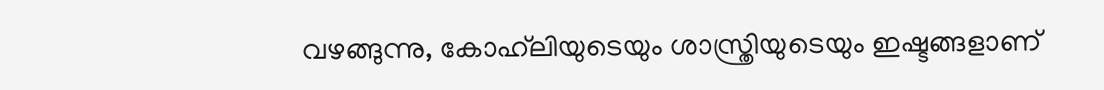വഴങ്ങുന്നു, കോഹ്‌ലിയുടെയും ശാസ്ത്രിയുടെയും ഇഷ്ടങ്ങളാണ്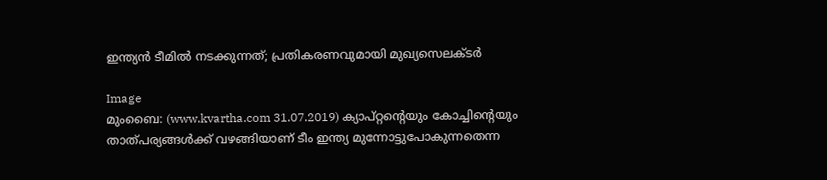ഇന്ത്യന്‍ ടീമില്‍ നടക്കുന്നത്; പ്രതികരണവുമായി മുഖ്യസെലക്ടര്‍

Image
മുംബൈ: (www.kvartha.com 31.07.2019) ക്യാപ്റ്റന്റെയും കോച്ചിന്റെയും താത്പര്യങ്ങള്‍ക്ക് വഴങ്ങിയാണ് ടീം ഇന്ത്യ മുന്നോട്ടുപോകുന്നതെന്ന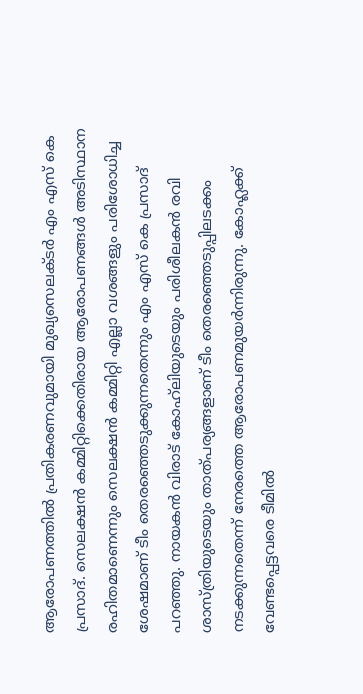ആരോപണത്തില്‍ പ്രതികരണവുമായി മുഖ്യസെലക്ടര്‍ എം എസ് കെ പ്രസാദ്. സെലക്ഷന്‍ കമ്മിറ്റിക്കെതിരായ ആരോപണങ്ങള്‍ അടിസ്ഥാന രഹിതമാണെന്നും സെലക്ഷന്‍ കമ്മിറ്റി എല്ലാ വശങ്ങളും പരിശോധിച്ച ശേഷമാണ് ടീം തെരഞ്ഞെടുക്കുന്നതെന്നും എം എസ് കെ പ്രസാദ് പറഞ്ഞു. നായകന്‍ വിരാട് കോഹ്‌ലിയുടെയും പരിശീലകന്‍ രവി ശാസ്ത്രിയുടെയും താത്പര്യങ്ങളാണ് ടീം തെരഞ്ഞെടുപ്പിലടക്കം നടക്കുന്നതെന്ന് നേരത്തെ ആരോപണമുയര്‍ന്നിരുന്നു. കോഹ്ലക്ക് വേണ്ടപ്പെട്ടവരെ ടീമില്‍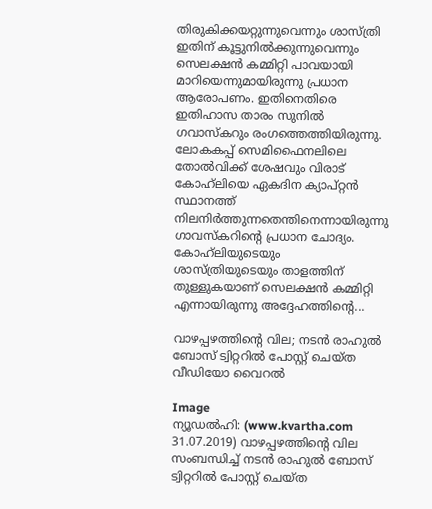തിരുകിക്കയറ്റുന്നുവെന്നും ശാസ്ത്രി ഇതിന് കൂട്ടുനില്‍ക്കുന്നുവെന്നും സെലക്ഷന്‍ കമ്മിറ്റി പാവയായി മാറിയെന്നുമായിരുന്നു പ്രധാന ആരോപണം. ഇതിനെതിരെ ഇതിഹാസ താരം സുനില്‍ ഗവാസ്‌കറും രംഗത്തെത്തിയിരുന്നു. ലോകകപ്പ് സെമിഫൈനലിലെ തോല്‍വിക്ക് ശേഷവും വിരാട് കോഹ്‌ലിയെ ഏകദിന ക്യാപ്റ്റന്‍ സ്ഥാനത്ത് നിലനിര്‍ത്തുന്നതെന്തിനെന്നായിരുന്നു ഗാവസ്‌കറിന്റെ പ്രധാന ചോദ്യം. കോഹ്‌ലിയുടെയും ശാസ്ത്രിയുടെയും താളത്തിന് തുള്ളുകയാണ് സെലക്ഷന്‍ കമ്മിറ്റി എന്നായിരുന്നു അദ്ദേഹത്തിന്റെ...

വാഴപ്പഴത്തിന്റെ വില; നടന്‍ രാഹുല്‍ ബോസ് ട്വിറ്ററില്‍ പോസ്റ്റ് ചെയ്ത വീഡിയോ വൈറല്‍

Image
ന്യൂഡല്‍ഹി: (www.kvartha.com 31.07.2019) വാഴപ്പഴത്തിന്റെ വില സംബന്ധിച്ച് നടന്‍ രാഹുല്‍ ബോസ് ട്വിറ്ററില്‍ പോസ്റ്റ് ചെയ്ത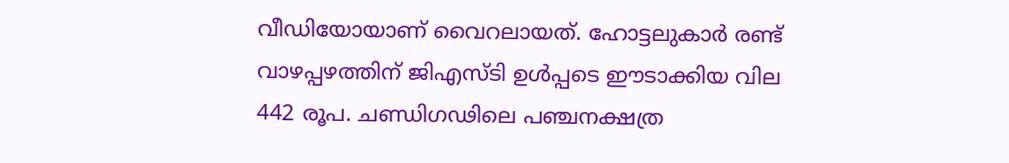വീഡിയോയാണ് വൈറലായത്. ഹോട്ടലുകാര്‍ രണ്ട് വാഴപ്പഴത്തിന് ജിഎസ്ടി ഉള്‍പ്പടെ ഈടാക്കിയ വില 442 രൂപ. ചണ്ഡിഗഢിലെ പഞ്ചനക്ഷത്ര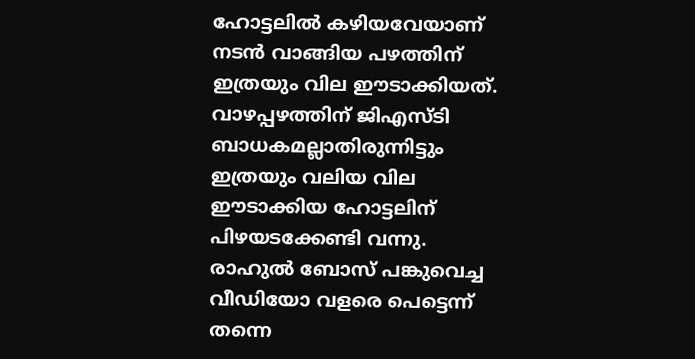ഹോട്ടലില്‍ കഴിയവേയാണ് നടന്‍ വാങ്ങിയ പഴത്തിന് ഇത്രയും വില ഈടാക്കിയത്. വാഴപ്പഴത്തിന് ജിഎസ്ടി ബാധകമല്ലാതിരുന്നിട്ടും ഇത്രയും വലിയ വില ഈടാക്കിയ ഹോട്ടലിന് പിഴയടക്കേണ്ടി വന്നു. രാഹുല്‍ ബോസ് പങ്കുവെച്ച വീഡിയോ വളരെ പെട്ടെന്ന് തന്നെ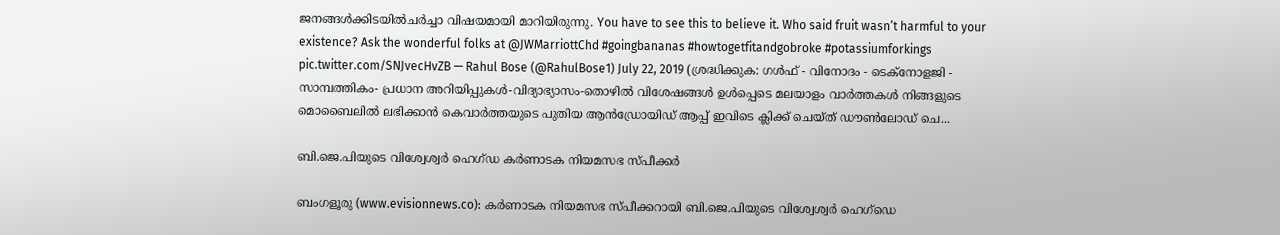ജനങ്ങള്‍ക്കിടയില്‍ചര്‍ച്ചാ വിഷയമായി മാറിയിരുന്നു. You have to see this to believe it. Who said fruit wasn’t harmful to your existence? Ask the wonderful folks at @JWMarriottChd #goingbananas #howtogetfitandgobroke #potassiumforkings pic.twitter.com/SNJvecHvZB — Rahul Bose (@RahulBose1) July 22, 2019 (ശ്രദ്ധിക്കുക: ഗൾഫ് - വിനോദം - ടെക്നോളജി - സാമ്പത്തികം- പ്രധാന അറിയിപ്പുകൾ-വിദ്യാഭ്യാസം-തൊഴിൽ വിശേഷങ്ങൾ ഉൾപ്പെടെ മലയാളം വാർത്തകൾ നിങ്ങളുടെ മൊബൈലിൽ ലഭിക്കാൻ കെവാർത്തയുടെ പുതിയ ആൻഡ്രോയിഡ് ആപ്പ് ഇവിടെ ക്ലിക്ക് ചെയ്ത് ഡൗൺലോഡ് ചെ...

ബി.ജെ.പിയുടെ വിശ്വേശ്വര്‍ ഹെഗ്ഡ കര്‍ണാടക നിയമസഭ സ്പീക്കര്‍

ബംഗളൂരു (www.evisionnews.co): കര്‍ണാടക നിയമസഭ സ്പീക്കറായി ബി.ജെ.പിയുടെ വിശ്വേശ്വര്‍ ഹെഗ്ഡെ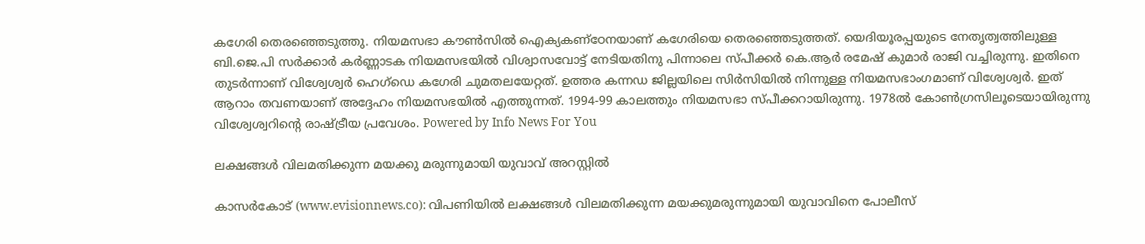കഗേരി തെരഞ്ഞെടുത്തു. നിയമസഭാ കൗണ്‍സില്‍ ഐക്യകണ്ഠേനയാണ് കഗേരിയെ തെരഞ്ഞെടുത്തത്. യെദിയൂരപ്പയുടെ നേതൃത്വത്തിലുള്ള ബി.ജെ.പി സര്‍ക്കാര്‍ കര്‍ണ്ണാടക നിയമസഭയില്‍ വിശ്വാസവോട്ട് നേടിയതിനു പിന്നാലെ സ്പീക്കര്‍ കെ.ആര്‍ രമേഷ് കുമാര്‍ രാജി വച്ചിരുന്നു. ഇതിനെ തുടര്‍ന്നാണ് വിശ്വേശ്വര്‍ ഹെഗ്ഡെ കഗേരി ചുമതലയേറ്റത്. ഉത്തര കന്നഡ ജില്ലയിലെ സിര്‍സിയില്‍ നിന്നുള്ള നിയമസഭാംഗമാണ് വിശ്വേശ്വര്‍. ഇത് ആറാം തവണയാണ് അദ്ദേഹം നിയമസഭയില്‍ എത്തുന്നത്. 1994-99 കാലത്തും നിയമസഭാ സ്പീക്കറായിരുന്നു. 1978ല്‍ കോണ്‍ഗ്രസിലൂടെയായിരുന്നു വിശ്വേശ്വറിന്റെ രാഷ്ട്രീയ പ്രവേശം. Powered by Info News For You

ലക്ഷങ്ങള്‍ വിലമതിക്കുന്ന മയക്കു മരുന്നുമായി യുവാവ് അറസ്റ്റില്‍

കാസര്‍കോട് (www.evisionnews.co): വിപണിയില്‍ ലക്ഷങ്ങള്‍ വിലമതിക്കുന്ന മയക്കുമരുന്നുമായി യുവാവിനെ പോലീസ്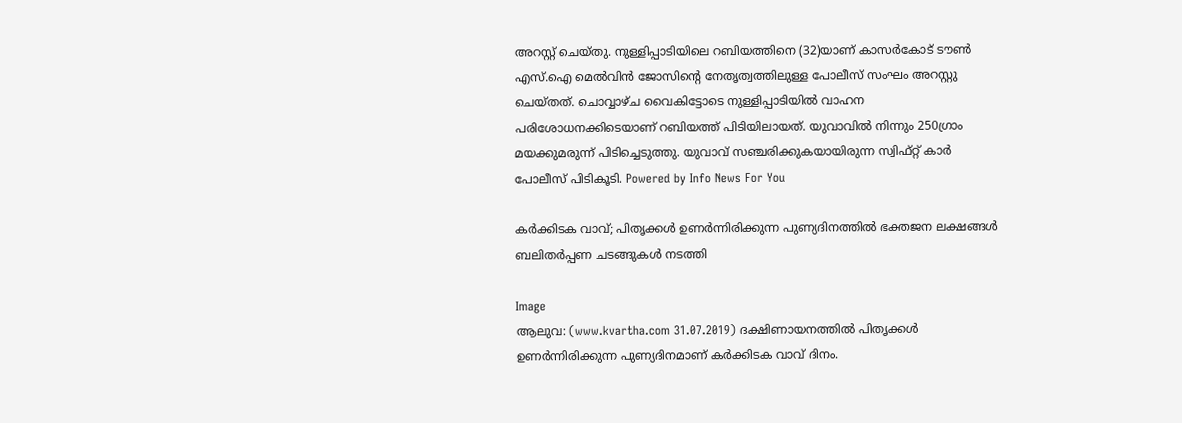അറസ്റ്റ് ചെയ്തു. നുള്ളിപ്പാടിയിലെ റബിയത്തിനെ (32)യാണ് കാസര്‍കോട് ടൗണ്‍ എസ്.ഐ മെല്‍വിന്‍ ജോസിന്റെ നേതൃത്വത്തിലുള്ള പോലീസ് സംഘം അറസ്റ്റു ചെയ്തത്. ചൊവ്വാഴ്ച വൈകിട്ടോടെ നുള്ളിപ്പാടിയില്‍ വാഹന പരിശോധനക്കിടെയാണ് റബിയത്ത് പിടിയിലായത്. യുവാവില്‍ നിന്നും 250ഗ്രാം മയക്കുമരുന്ന് പിടിച്ചെടുത്തു. യുവാവ് സഞ്ചരിക്കുകയായിരുന്ന സ്വിഫ്റ്റ് കാര്‍ പോലീസ് പിടികൂടി. Powered by Info News For You

കര്‍ക്കിടക വാവ്; പിതൃക്കള്‍ ഉണര്‍ന്നിരിക്കുന്ന പുണ്യദിനത്തില്‍ ഭക്തജന ലക്ഷങ്ങള്‍ ബലിതര്‍പ്പണ ചടങ്ങുകള്‍ നടത്തി

Image
ആലുവ: (www.kvartha.com 31.07.2019) ദക്ഷിണായനത്തില്‍ പിതൃക്കള്‍ ഉണര്‍ന്നിരിക്കുന്ന പുണ്യദിനമാണ് കര്‍ക്കിടക വാവ് ദിനം.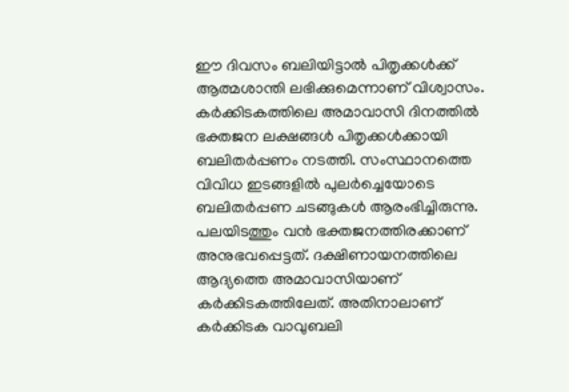ഈ ദിവസം ബലിയിട്ടാല്‍ പിതൃക്കള്‍ക്ക് ആത്മശാന്തി ലഭിക്കുമെന്നാണ് വിശ്വാസം. കര്‍ക്കിടകത്തിലെ അമാവാസി ദിനത്തില്‍ ഭക്തജന ലക്ഷങ്ങള്‍ പിതൃക്കള്‍ക്കായി ബലിതര്‍പ്പണം നടത്തി. സംസ്ഥാനത്തെ വിവിധ ഇടങ്ങളില്‍ പുലര്‍ച്ചെയോടെ ബലിതര്‍പ്പണ ചടങ്ങുകള്‍ ആരംഭിച്ചിരുന്നു. പലയിടത്തും വന്‍ ഭക്തജനത്തിരക്കാണ് അനുഭവപ്പെട്ടത്. ദക്ഷിണായനത്തിലെ ആദ്യത്തെ അമാവാസിയാണ് കര്‍ക്കിടകത്തിലേത്. അതിനാലാണ് കര്‍ക്കിടക വാവുബലി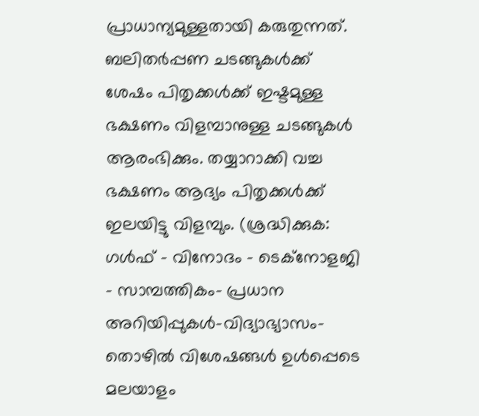പ്രാധാന്യമുള്ളതായി കരുതുന്നത്. ബലിതര്‍പ്പണ ചടങ്ങുകള്‍ക്ക് ശേഷം പിതൃക്കള്‍ക്ക് ഇഷ്ടമുള്ള ഭക്ഷണം വിളമ്പാനുള്ള ചടങ്ങുകള്‍ ആരംഭിക്കും. തയ്യാറാക്കി വച്ച ഭക്ഷണം ആദ്യം പിതൃക്കള്‍ക്ക് ഇലയിട്ടു വിളമ്പും. (ശ്രദ്ധിക്കുക: ഗൾഫ് - വിനോദം - ടെക്നോളജി - സാമ്പത്തികം- പ്രധാന അറിയിപ്പുകൾ-വിദ്യാഭ്യാസം-തൊഴിൽ വിശേഷങ്ങൾ ഉൾപ്പെടെ മലയാളം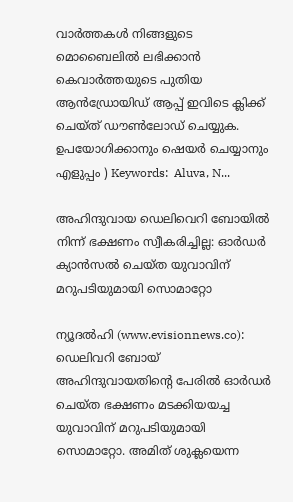വാർത്തകൾ നിങ്ങളുടെ മൊബൈലിൽ ലഭിക്കാൻ കെവാർത്തയുടെ പുതിയ ആൻഡ്രോയിഡ് ആപ്പ് ഇവിടെ ക്ലിക്ക് ചെയ്ത് ഡൗൺലോഡ് ചെയ്യുക. ഉപയോഗിക്കാനും ഷെയർ ചെയ്യാനും എളുപ്പം ) Keywords:  Aluva, N...

അഹിന്ദുവായ ഡെലിവെറി ബോയില്‍ നിന്ന് ഭക്ഷണം സ്വീകരിച്ചില്ല: ഓര്‍ഡര്‍ ക്യാന്‍സല്‍ ചെയ്ത യുവാവിന് മറുപടിയുമായി സൊമാറ്റോ

ന്യൂദല്‍ഹി (www.evisionnews.co): ഡെലിവറി ബോയ് അഹിന്ദുവായതിന്റെ പേരില്‍ ഓര്‍ഡര്‍ ചെയ്ത ഭക്ഷണം മടക്കിയയച്ച യുവാവിന് മറുപടിയുമായി സൊമാറ്റോ. അമിത് ശുക്ലയെന്ന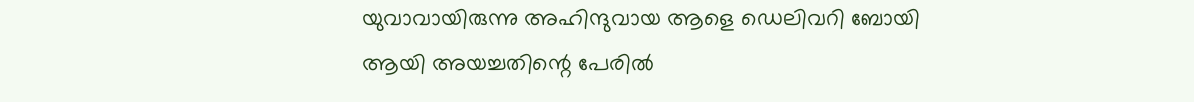യുവാവായിരുന്നു അഹിന്ദുവായ ആളെ ഡെലിവറി ബോയി ആയി അയച്ചതിന്റെ പേരില്‍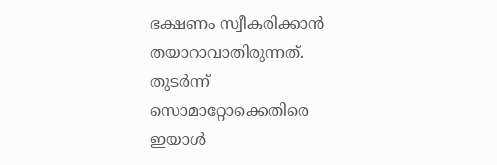ഭക്ഷണം സ്വീകരിക്കാന്‍ തയാറാവാതിരുന്നത്. തുടര്‍ന്ന് സൊമാറ്റോക്കെതിരെ ഇയാള്‍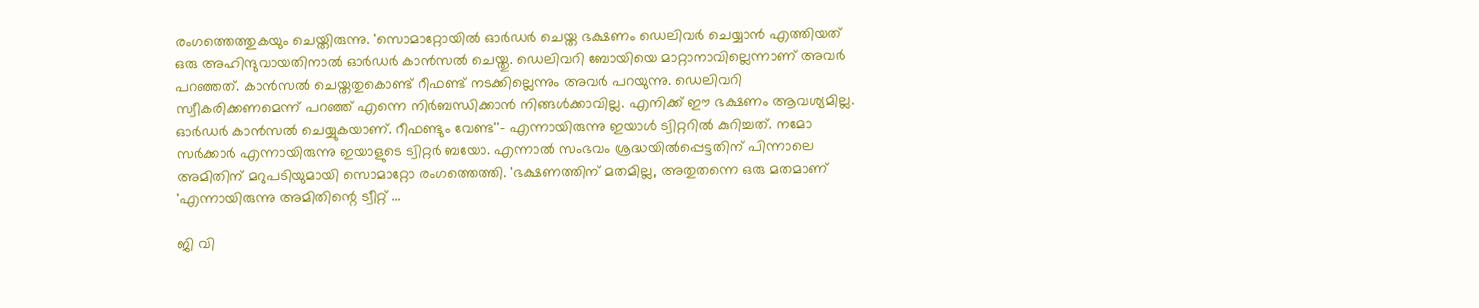രംഗത്തെത്തുകയും ചെയ്തിരുന്നു. 'സൊമാറ്റോയില്‍ ഓര്‍ഡര്‍ ചെയ്ത ഭക്ഷണം ഡെലിവര്‍ ചെയ്യാന്‍ എത്തിയത് ഒരു അഹിന്ദുവായതിനാല്‍ ഓര്‍ഡര്‍ കാന്‍സല്‍ ചെയ്തു. ഡെലിവറി ബോയിയെ മാറ്റാനാവില്ലെന്നാണ് അവര്‍ പറഞ്ഞത്. കാന്‍സല്‍ ചെയ്തതുകൊണ്ട് റീഫണ്ട് നടക്കില്ലെന്നും അവര്‍ പറയുന്നു. ഡെലിവറി സ്വീകരിക്കണമെന്ന് പറഞ്ഞ് എന്നെ നിര്‍ബന്ധിക്കാന്‍ നിങ്ങള്‍ക്കാവില്ല. എനിക്ക് ഈ ഭക്ഷണം ആവശ്യമില്ല. ഓര്‍ഡര്‍ കാന്‍സല്‍ ചെയ്യുകയാണ്. റീഫണ്ടും വേണ്ട''- എന്നായിരുന്നു ഇയാള്‍ ട്വിറ്ററില്‍ കുറിച്ചത്. നമോ സര്‍ക്കാര്‍ എന്നായിരുന്നു ഇയാളുടെ ട്വിറ്റര്‍ ബയോ. എന്നാല്‍ സംഭവം ശ്രദ്ധയില്‍പ്പെട്ടതിന് പിന്നാലെ അമിതിന് മറുപടിയുമായി സൊമാറ്റോ രംഗത്തെത്തി. 'ഭക്ഷണത്തിന് മതമില്ല, അതുതന്നെ ഒരു മതമാണ് 'എന്നായിരുന്നു അമിതിന്റെ ട്വീറ്റ് ...

ജി വി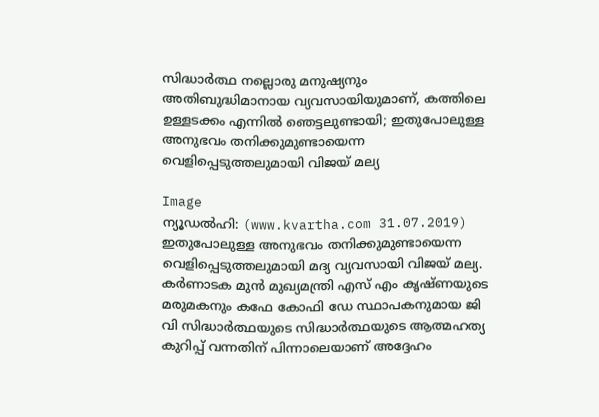സിദ്ധാര്‍ത്ഥ നല്ലൊരു മനുഷ്യനും അതിബുദ്ധിമാനായ വ്യവസായിയുമാണ്, കത്തിലെ ഉള്ളടക്കം എന്നില്‍ ഞെട്ടലുണ്ടായി; ഇതുപോലുള്ള അനുഭവം തനിക്കുമുണ്ടായെന്ന വെളിപ്പെടുത്തലുമായി വിജയ് മല്യ

Image
ന്യൂഡല്‍ഹി: (www.kvartha.com 31.07.2019) ഇതുപോലുള്ള അനുഭവം തനിക്കുമുണ്ടായെന്ന വെളിപ്പെടുത്തലുമായി മദ്യ വ്യവസായി വിജയ് മല്യ. കര്‍ണാടക മുന്‍ മുഖ്യമന്ത്രി എസ് എം കൃഷ്ണയുടെ മരുമകനും കഫേ കോഫി ഡേ സ്ഥാപകനുമായ ജി വി സിദ്ധാര്‍ത്ഥയുടെ സിദ്ധാര്‍ത്ഥയുടെ ആത്മഹത്യ കുറിപ്പ് വന്നതിന് പിന്നാലെയാണ് അദ്ദേഹം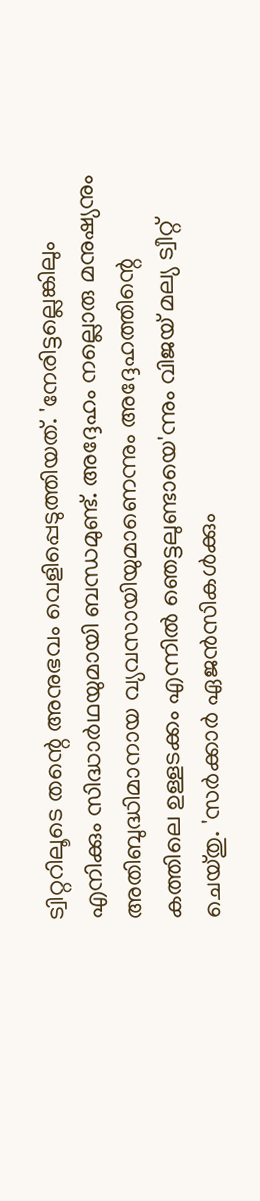ട്വിറ്ററിലൂടെ തന്റെ അനുഭവം വെളിപ്പെടുത്തിയത്. 'നേരിട്ടല്ലെങ്കിലും എനിക്കും സിദ്ധാര്‍ഥയുമായി ബന്ധമുണ്ട്. അദ്ദേഹം നല്ലൊരു മനുഷ്യനും അതിബുദ്ധിമാനായ വ്യവസായിയുമാണെന്നും അദ്ദേഹത്തിന്റെ കത്തിലെ ഉള്ളടക്കം എന്നില്‍ ഞെട്ടലുണ്ടായെ'ന്നും വിജയ് മല്യ ട്വീറ്റ് ചെയ്തു. 'സര്‍ക്കാര്‍ ഏജന്‍സികള്‍ക്കും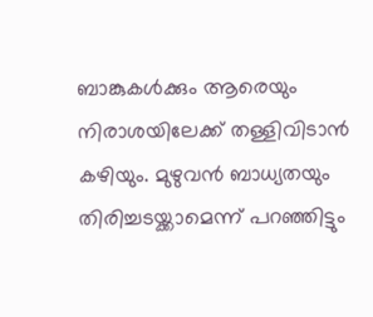ബാങ്കുകള്‍ക്കും ആരെയും നിരാശയിലേക്ക് തള്ളിവിടാന്‍ കഴിയും. മുഴുവന്‍ ബാധ്യതയും തിരിച്ചടയ്ക്കാമെന്ന് പറഞ്ഞിട്ടും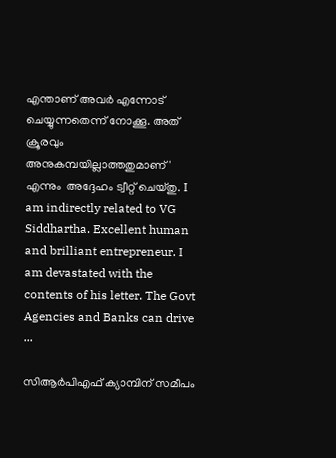എന്താണ് അവര്‍ എന്നോട് ചെയ്യുന്നതെന്ന് നോക്കൂ. അത് ക്രൂരവും അനുകമ്പയില്ലാത്തതുമാണ്' എന്നും  അദ്ദേഹം ട്വീറ്റ് ചെയ്തു. I am indirectly related to VG Siddhartha. Excellent human and brilliant entrepreneur. I am devastated with the contents of his letter. The Govt Agencies and Banks can drive ...

സിആര്‍പിഎഫ് ക്യാമ്പിന് സമീപം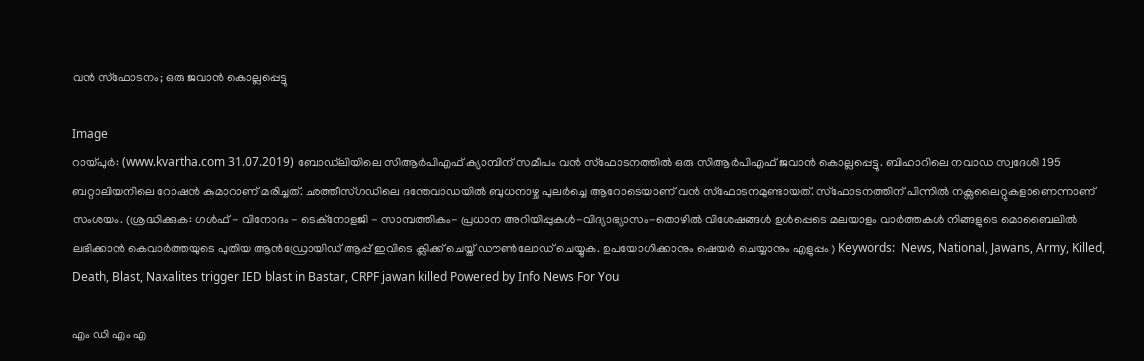വന്‍ സ്ഫോടനം; ഒരു ജവാന്‍ കൊല്ലപ്പെട്ടു

Image
റായ്പുര്‍: (www.kvartha.com 31.07.2019) ബോഡ്‌ലിയിലെ സിആര്‍പിഎഫ് ക്യാമ്പിന് സമീപം വന്‍ സ്ഫോടനത്തില്‍ ഒരു സിആര്‍പിഎഫ് ജവാന്‍ കൊല്ലപ്പെട്ടു. ബിഹാറിലെ നവാഡ സ്വദേശി 195 ബറ്റാലിയനിലെ റോഷന്‍ കുമാറാണ് മരിച്ചത്. ഛത്തീസ്ഗഡിലെ ദന്തേവാഡയില്‍ ബുധനാഴ്ച പുലര്‍ച്ചെ ആറോടെയാണ് വന്‍ സ്ഫോടനമുണ്ടായത്. സ്‌ഫോടനത്തിന് പിന്നില്‍ നക്സലൈറ്റുകളാണെന്നാണ് സംശയം. (ശ്രദ്ധിക്കുക: ഗൾഫ് - വിനോദം - ടെക്നോളജി - സാമ്പത്തികം- പ്രധാന അറിയിപ്പുകൾ-വിദ്യാഭ്യാസം-തൊഴിൽ വിശേഷങ്ങൾ ഉൾപ്പെടെ മലയാളം വാർത്തകൾ നിങ്ങളുടെ മൊബൈലിൽ ലഭിക്കാൻ കെവാർത്തയുടെ പുതിയ ആൻഡ്രോയിഡ് ആപ്പ് ഇവിടെ ക്ലിക്ക് ചെയ്ത് ഡൗൺലോഡ് ചെയ്യുക. ഉപയോഗിക്കാനും ഷെയർ ചെയ്യാനും എളുപ്പം ) Keywords:  News, National, Jawans, Army, Killed, Death, Blast, Naxalites trigger IED blast in Bastar, CRPF jawan killed Powered by Info News For You

എം ഡി എം എ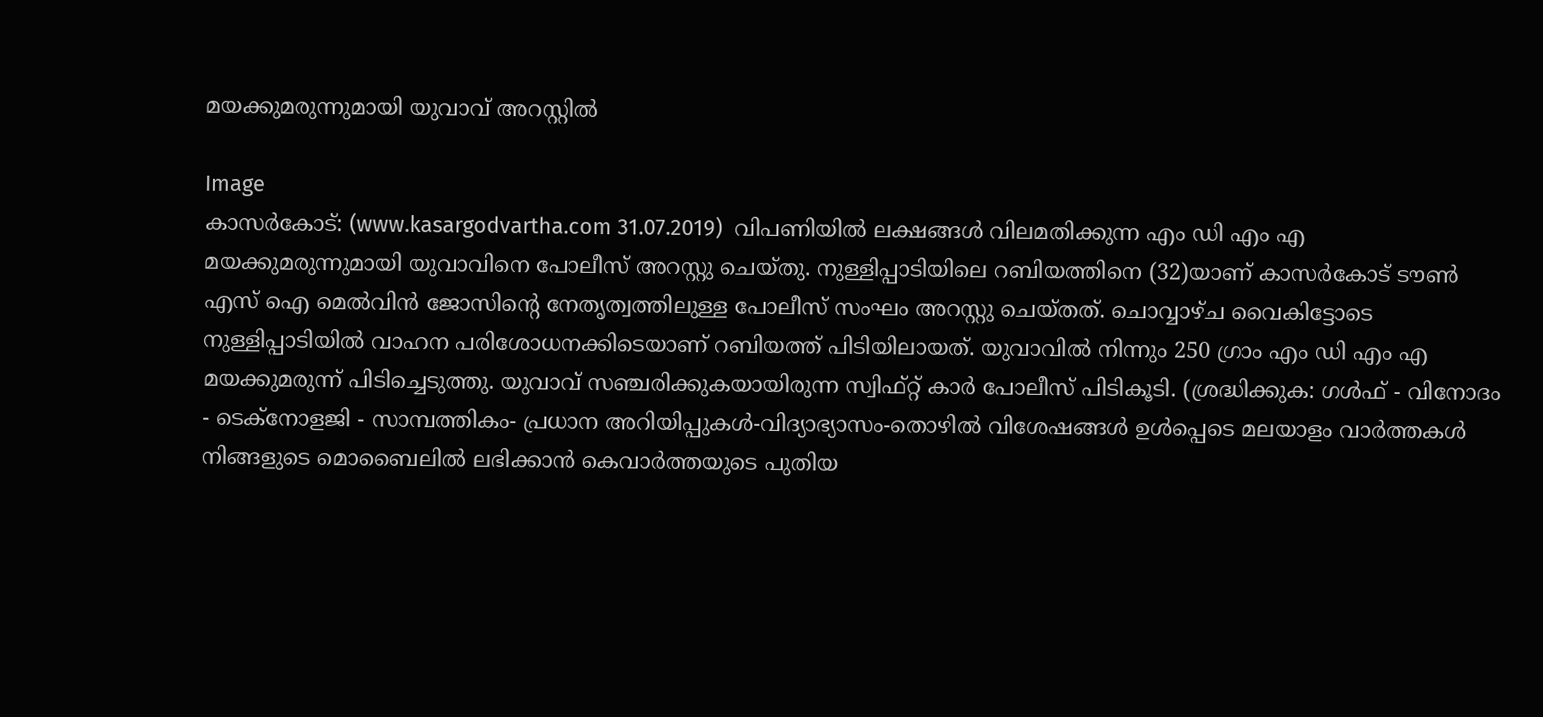മയക്കുമരുന്നുമായി യുവാവ് അറസ്റ്റില്‍

Image
കാസര്‍കോട്: (www.kasargodvartha.com 31.07.2019)  വിപണിയില്‍ ലക്ഷങ്ങള്‍ വിലമതിക്കുന്ന എം ഡി എം എ മയക്കുമരുന്നുമായി യുവാവിനെ പോലീസ് അറസ്റ്റു ചെയ്തു. നുള്ളിപ്പാടിയിലെ റബിയത്തിനെ (32)യാണ് കാസര്‍കോട് ടൗണ്‍ എസ് ഐ മെല്‍വിന്‍ ജോസിന്റെ നേതൃത്വത്തിലുള്ള പോലീസ് സംഘം അറസ്റ്റു ചെയ്തത്. ചൊവ്വാഴ്ച വൈകിട്ടോടെ നുള്ളിപ്പാടിയില്‍ വാഹന പരിശോധനക്കിടെയാണ് റബിയത്ത് പിടിയിലായത്. യുവാവില്‍ നിന്നും 250 ഗ്രാം എം ഡി എം എ മയക്കുമരുന്ന് പിടിച്ചെടുത്തു. യുവാവ് സഞ്ചരിക്കുകയായിരുന്ന സ്വിഫ്റ്റ് കാര്‍ പോലീസ് പിടികൂടി. (ശ്രദ്ധിക്കുക: ഗൾഫ് - വിനോദം - ടെക്നോളജി - സാമ്പത്തികം- പ്രധാന അറിയിപ്പുകൾ-വിദ്യാഭ്യാസം-തൊഴിൽ വിശേഷങ്ങൾ ഉൾപ്പെടെ മലയാളം വാർത്തകൾ നിങ്ങളുടെ മൊബൈലിൽ ലഭിക്കാൻ കെവാർത്തയുടെ പുതിയ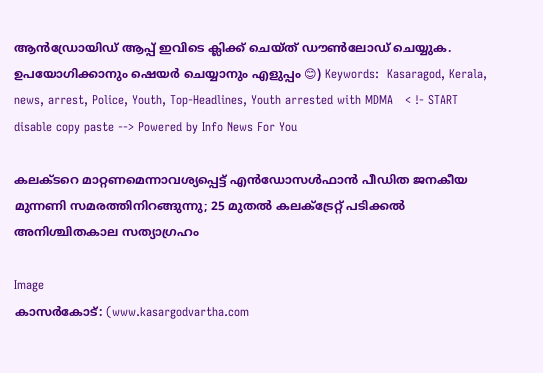ആൻഡ്രോയിഡ് ആപ്പ് ഇവിടെ ക്ലിക്ക് ചെയ്ത് ഡൗൺലോഡ് ചെയ്യുക. ഉപയോഗിക്കാനും ഷെയർ ചെയ്യാനും എളുപ്പം 😊) Keywords:  Kasaragod, Kerala, news, arrest, Police, Youth, Top-Headlines, Youth arrested with MDMA   < !- START disable copy paste --> Powered by Info News For You

കലക്ടറെ മാറ്റണമെന്നാവശ്യപ്പെട്ട് എന്‍ഡോസള്‍ഫാന്‍ പീഡിത ജനകീയ മുന്നണി സമരത്തിനിറങ്ങുന്നു; 25 മുതല്‍ കലക്ട്രേറ്റ് പടിക്കല്‍ അനിശ്ചിതകാല സത്യാഗ്രഹം

Image
കാസര്‍കോട്: (www.kasargodvartha.com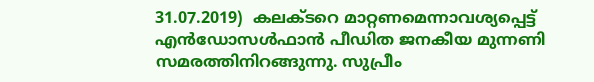31.07.2019)  കലക്ടറെ മാറ്റണമെന്നാവശ്യപ്പെട്ട് എന്‍ഡോസള്‍ഫാന്‍ പീഡിത ജനകീയ മുന്നണി സമരത്തിനിറങ്ങുന്നു. സുപ്രീം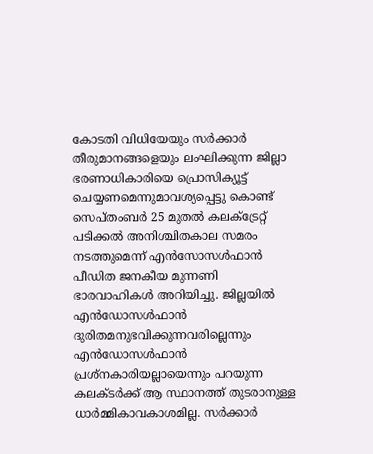കോടതി വിധിയേയും സര്‍ക്കാര്‍ തീരുമാനങ്ങളെയും ലംഘിക്കുന്ന ജില്ലാ ഭരണാധികാരിയെ പ്രൊസിക്യൂട്ട് ചെയ്യണമെന്നുമാവശ്യപ്പെട്ടു കൊണ്ട് സെപ്തംബര്‍ 25 മുതല്‍ കലക്ട്രേറ്റ് പടിക്കല്‍ അനിശ്ചിതകാല സമരം നടത്തുമെന്ന് എന്‍സോസള്‍ഫാന്‍ പീഡിത ജനകീയ മുന്നണി ഭാരവാഹികള്‍ അറിയിച്ചു. ജില്ലയില്‍ എന്‍ഡോസള്‍ഫാന്‍ ദുരിതമനുഭവിക്കുന്നവരില്ലെന്നും എന്‍ഡോസള്‍ഫാന്‍ പ്രശ്‌നകാരിയല്ലായെന്നും പറയുന്ന കലക്ടര്‍ക്ക് ആ സ്ഥാനത്ത് തുടരാനുള്ള ധാര്‍മ്മികാവകാശമില്ല. സര്‍ക്കാര്‍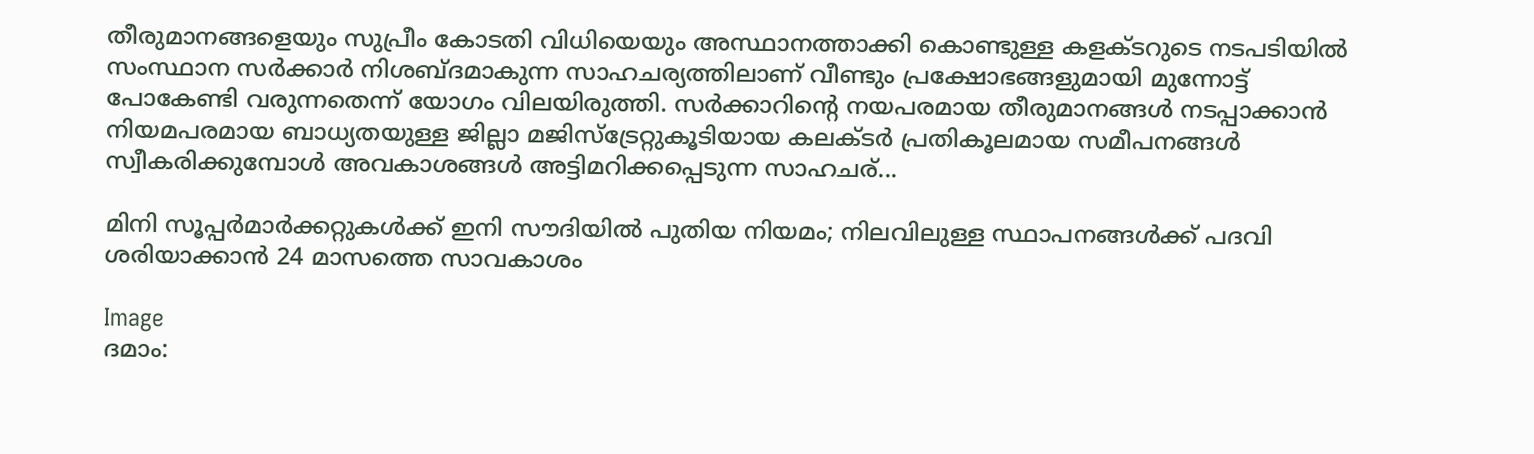തീരുമാനങ്ങളെയും സുപ്രീം കോടതി വിധിയെയും അസ്ഥാനത്താക്കി കൊണ്ടുള്ള കളക്ടറുടെ നടപടിയില്‍ സംസ്ഥാന സര്‍ക്കാര്‍ നിശബ്ദമാകുന്ന സാഹചര്യത്തിലാണ് വീണ്ടും പ്രക്ഷോഭങ്ങളുമായി മുന്നോട്ട് പോകേണ്ടി വരുന്നതെന്ന് യോഗം വിലയിരുത്തി. സര്‍ക്കാറിന്റെ നയപരമായ തീരുമാനങ്ങള്‍ നടപ്പാക്കാന്‍ നിയമപരമായ ബാധ്യതയുള്ള ജില്ലാ മജിസ്‌ട്രേറ്റുകൂടിയായ കലക്ടര്‍ പ്രതികൂലമായ സമീപനങ്ങള്‍ സ്വീകരിക്കുമ്പോള്‍ അവകാശങ്ങള്‍ അട്ടിമറിക്കപ്പെടുന്ന സാഹചര്...

മിനി സൂപ്പര്‍മാര്‍ക്കറ്റുകള്‍ക്ക് ഇനി സൗദിയില്‍ പുതിയ നിയമം; നിലവിലുള്ള സ്ഥാപനങ്ങള്‍ക്ക് പദവി ശരിയാക്കാന്‍ 24 മാസത്തെ സാവകാശം

Image
ദമാം: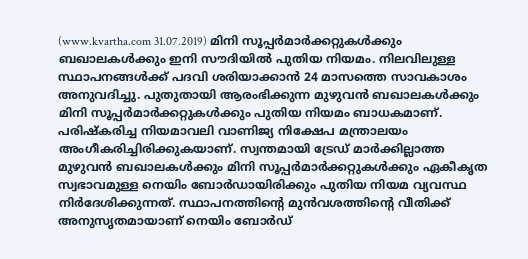(www.kvartha.com 31.07.2019) മിനി സൂപ്പര്‍മാര്‍ക്കറ്റുകള്‍ക്കും ബഖാലകള്‍ക്കും ഇനി സൗദിയില്‍ പുതിയ നിയമം. നിലവിലുള്ള സ്ഥാപനങ്ങള്‍ക്ക് പദവി ശരിയാക്കാന്‍ 24 മാസത്തെ സാവകാശം അനുവദിച്ചു. പുതുതായി ആരംഭിക്കുന്ന മുഴുവന്‍ ബഖാലകള്‍ക്കും മിനി സൂപ്പര്‍മാര്‍ക്കറ്റുകള്‍ക്കും പുതിയ നിയമം ബാധകമാണ്. പരിഷ്‌കരിച്ച നിയമാവലി വാണിജ്യ നിക്ഷേപ മന്ത്രാലയം അംഗീകരിച്ചിരിക്കുകയാണ്. സ്വന്തമായി ട്രേഡ് മാര്‍ക്കില്ലാത്ത മുഴുവന്‍ ബഖാലകള്‍ക്കും മിനി സൂപ്പര്‍മാര്‍ക്കറ്റുകള്‍ക്കും ഏകീകൃത സ്വഭാവമുള്ള നെയിം ബോര്‍ഡായിരിക്കും പുതിയ നിയമ വ്യവസ്ഥ നിര്‍ദേശിക്കുന്നത്. സ്ഥാപനത്തിന്റെ മുന്‍വശത്തിന്റെ വീതിക്ക് അനുസൃതമായാണ് നെയിം ബോര്‍ഡ്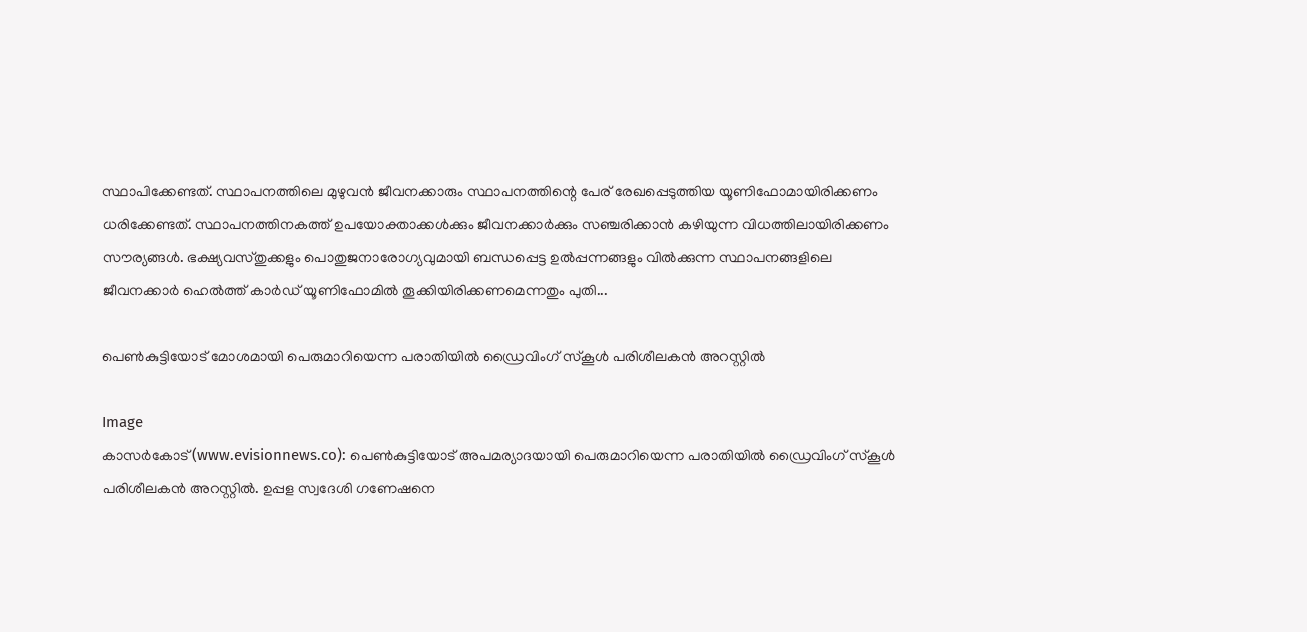സ്ഥാപിക്കേണ്ടത്. സ്ഥാപനത്തിലെ മുഴുവന്‍ ജീവനക്കാരും സ്ഥാപനത്തിന്റെ പേര് രേഖപ്പെടുത്തിയ യൂണിഫോമായിരിക്കണം ധരിക്കേണ്ടത്. സ്ഥാപനത്തിനകത്ത് ഉപയോക്താക്കള്‍ക്കും ജീവനക്കാര്‍ക്കും സഞ്ചരിക്കാന്‍ കഴിയുന്ന വിധത്തിലായിരിക്കണം സൗര്യങ്ങള്‍. ഭക്ഷ്യവസ്തുക്കളും പൊതുജനാരോഗ്യവുമായി ബന്ധപ്പെട്ട ഉല്‍പ്പന്നങ്ങളും വില്‍ക്കുന്ന സ്ഥാപനങ്ങളിലെ ജീവനക്കാര്‍ ഹെല്‍ത്ത് കാര്‍ഡ് യൂണിഫോമില്‍ തൂക്കിയിരിക്കണമെന്നതും പുതി...

പെണ്‍കുട്ടിയോട് മോശമായി പെരുമാറിയെന്ന പരാതിയില്‍ ഡ്രൈവിംഗ് സ്‌കൂള്‍ പരിശീലകന്‍ അറസ്റ്റില്‍

Image
കാസര്‍കോട് (www.evisionnews.co): പെണ്‍കുട്ടിയോട് അപമര്യാദയായി പെരുമാറിയെന്ന പരാതിയില്‍ ഡ്രൈവിംഗ് സ്‌കൂള്‍ പരിശീലകന്‍ അറസ്റ്റില്‍. ഉപ്പള സ്വദേശി ഗണേഷനെ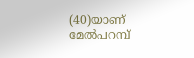(40)യാണ് മേല്‍പറമ്പ്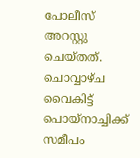പോലീസ് അറസ്റ്റു ചെയ്തത്. ചൊവ്വാഴ്ച വൈകിട്ട് പൊയ്നാച്ചിക്ക് സമീപം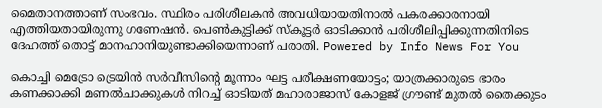മൈതാനത്താണ് സംഭവം. സ്ഥിരം പരിശീലകന്‍ അവധിയായതിനാല്‍ പകരക്കാരനായി എത്തിയതായിരുന്നു ഗണേഷന്‍. പെണ്‍കുട്ടിക്ക് സ്‌കൂട്ടര്‍ ഓടിക്കാന്‍ പരിശീലിപ്പിക്കുന്നതിനിടെ ദേഹത്ത് തൊട്ട് മാനഹാനിയുണ്ടാക്കിയെന്നാണ് പരാതി. Powered by Info News For You

കൊച്ചി മെട്രോ ട്രെയിന്‍ സര്‍വീസിന്റെ മൂന്നാം ഘട്ട പരീക്ഷണയോട്ടം; യാത്രക്കാരുടെ ഭാരം കണക്കാക്കി മണല്‍ചാക്കുകള്‍ നിറച്ച് ഓടിയത് മഹാരാജാസ് കോളജ് ഗ്രൗണ്ട് മുതല്‍ തൈക്കുടം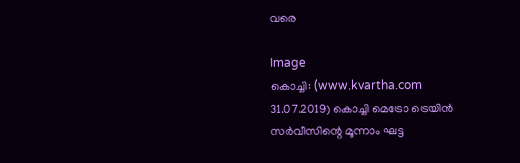വരെ

Image
കൊച്ചി: (www.kvartha.com 31.07.2019) കൊച്ചി മെട്രോ ട്രെയിന്‍ സര്‍വീസിന്റെ മൂന്നാം ഘട്ട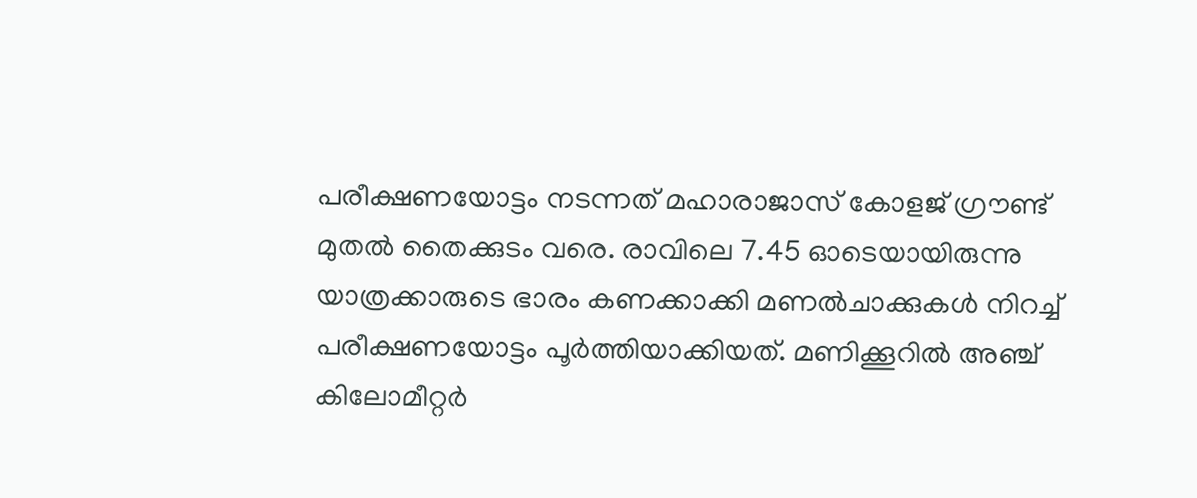പരീക്ഷണയോട്ടം നടന്നത് മഹാരാജാസ് കോളജ് ഗ്രൗണ്ട് മുതല്‍ തൈക്കുടം വരെ. രാവിലെ 7.45 ഓടെയായിരുന്നു യാത്രക്കാരുടെ ഭാരം കണക്കാക്കി മണല്‍ചാക്കുകള്‍ നിറച്ച് പരീക്ഷണയോട്ടം പൂര്‍ത്തിയാക്കിയത്. മണിക്കൂറില്‍ അഞ്ച് കിലോമീറ്റര്‍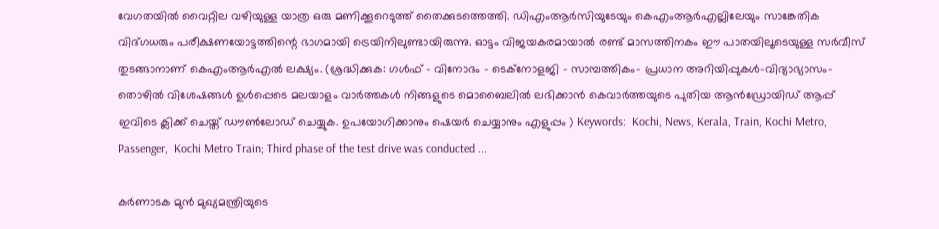വേഗതയില്‍ വൈറ്റില വഴിയുള്ള യാത്ര ഒരു മണിക്കൂറെടുത്ത് തൈക്കുടത്തെത്തി. ഡിഎംആര്‍സിയുടേയും കെഎംആര്‍എല്ലിലേയും സാങ്കേതിക വിദ്ഗധരും പരീക്ഷണയോട്ടത്തിന്റെ ഭാഗമായി ട്രെയിനിലുണ്ടായിരുന്നു. ഓട്ടം വിജയകരമായാല്‍ രണ്ട് മാസത്തിനകം ഈ പാതയിലൂടെയുള്ള സര്‍വീസ് തുടങ്ങാനാണ് കെഎംആര്‍എല്‍ ലക്ഷ്യം. (ശ്രദ്ധിക്കുക: ഗൾഫ് - വിനോദം - ടെക്നോളജി - സാമ്പത്തികം- പ്രധാന അറിയിപ്പുകൾ-വിദ്യാഭ്യാസം-തൊഴിൽ വിശേഷങ്ങൾ ഉൾപ്പെടെ മലയാളം വാർത്തകൾ നിങ്ങളുടെ മൊബൈലിൽ ലഭിക്കാൻ കെവാർത്തയുടെ പുതിയ ആൻഡ്രോയിഡ് ആപ്പ് ഇവിടെ ക്ലിക്ക് ചെയ്ത് ഡൗൺലോഡ് ചെയ്യുക. ഉപയോഗിക്കാനും ഷെയർ ചെയ്യാനും എളുപ്പം ) Keywords:  Kochi, News, Kerala, Train, Kochi Metro, Passenger,  Kochi Metro Train; Third phase of the test drive was conducted ...

കര്‍ണാടക മുന്‍ മുഖ്യമന്ത്രിയുടെ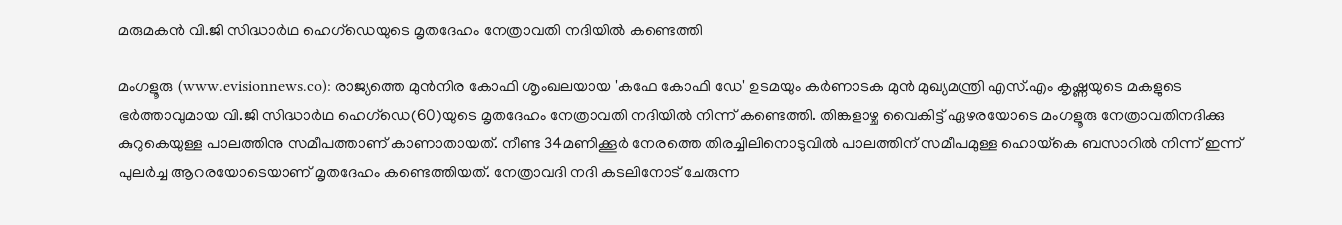മരുമകന്‍ വി.ജി സിദ്ധാര്‍ഥ ഹെഗ്ഡെയുടെ മൃതദേഹം നേത്രാവതി നദിയില്‍ കണ്ടെത്തി

മംഗളൂരു (www.evisionnews.co): രാജ്യത്തെ മുന്‍നിര കോഫി ശൃംഖലയായ 'കഫേ കോഫി ഡേ' ഉടമയും കര്‍ണാടക മുന്‍ മുഖ്യമന്ത്രി എസ്.എം കൃഷ്ണയുടെ മകളുടെ ഭര്‍ത്താവുമായ വി.ജി സിദ്ധാര്‍ഥ ഹെഗ്ഡെ(60)യുടെ മൃതദേഹം നേത്രാവതി നദിയില്‍ നിന്ന് കണ്ടെത്തി. തിങ്കളാഴ്ച വൈകിട്ട് ഏഴരയോടെ മംഗളൂരു നേത്രാവതിനദിക്കു കുറുകെയുള്ള പാലത്തിനു സമീപത്താണ് കാണാതായത്. നീണ്ട 34മണിക്കൂര്‍ നേരത്തെ തിരച്ചിലിനൊടുവില്‍ പാലത്തിന് സമീപമുള്ള ഹൊയ്‌കെ ബസാറില്‍ നിന്ന് ഇന്ന് പുലര്‍ച്ച ആറരയോടെയാണ് മൃതദേഹം കണ്ടെത്തിയത്. നേത്രാവദി നദി കടലിനോട് ചേരുന്ന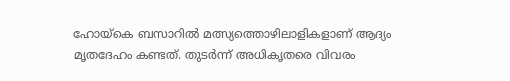ഹോയ്‌കെ ബസാറില്‍ മത്സ്യത്തൊഴിലാളികളാണ് ആദ്യം മൃതദേഹം കണ്ടത്. തുടര്‍ന്ന് അധികൃതരെ വിവരം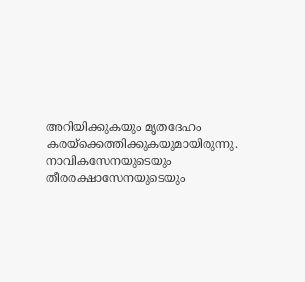അറിയിക്കുകയും മൃതദേഹം കരയ്‌ക്കെത്തിക്കുകയുമായിരുന്നു. നാവികസേനയുടെയും തീരരക്ഷാസേനയുടെയും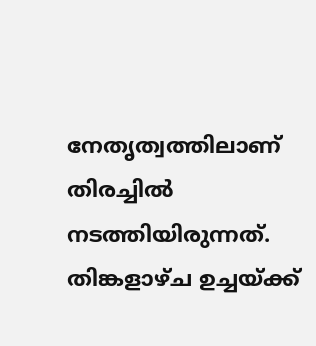നേതൃത്വത്തിലാണ് തിരച്ചില്‍ നടത്തിയിരുന്നത്.  തിങ്കളാഴ്ച ഉച്ചയ്ക്ക്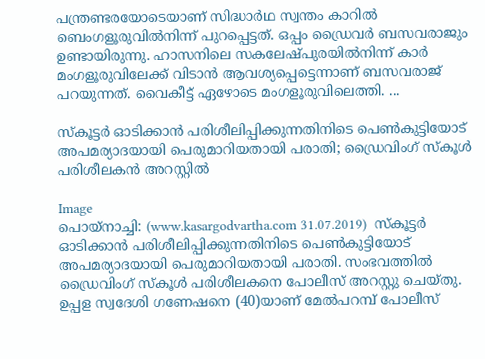പന്ത്രണ്ടരയോടെയാണ് സിദ്ധാര്‍ഥ സ്വന്തം കാറില്‍ ബെംഗളൂരുവില്‍നിന്ന് പുറപ്പെട്ടത്. ഒപ്പം ഡ്രൈവര്‍ ബസവരാജും ഉണ്ടായിരുന്നു. ഹാസനിലെ സകലേഷ്പുരയില്‍നിന്ന് കാര്‍ മംഗളൂരുവിലേക്ക് വിടാന്‍ ആവശ്യപ്പെട്ടെന്നാണ് ബസവരാജ് പറയുന്നത്. വൈകീട്ട് ഏഴോടെ മംഗളൂരുവിലെത്തി. ...

സ്‌കൂട്ടര്‍ ഓടിക്കാന്‍ പരിശീലിപ്പിക്കുന്നതിനിടെ പെണ്‍കുട്ടിയോട് അപമര്യാദയായി പെരുമാറിയതായി പരാതി; ഡ്രൈവിംഗ് സ്‌കൂള്‍ പരിശീലകന്‍ അറസ്റ്റില്‍

Image
പൊയ്‌നാച്ചി: (www.kasargodvartha.com 31.07.2019)  സ്‌കൂട്ടര്‍ ഓടിക്കാന്‍ പരിശീലിപ്പിക്കുന്നതിനിടെ പെണ്‍കുട്ടിയോട് അപമര്യാദയായി പെരുമാറിയതായി പരാതി. സംഭവത്തില്‍ ഡ്രൈവിംഗ് സ്‌കൂള്‍ പരിശീലകനെ പോലീസ് അറസ്റ്റു ചെയ്തു. ഉപ്പള സ്വദേശി ഗണേഷനെ (40)യാണ് മേല്‍പറമ്പ് പോലീസ്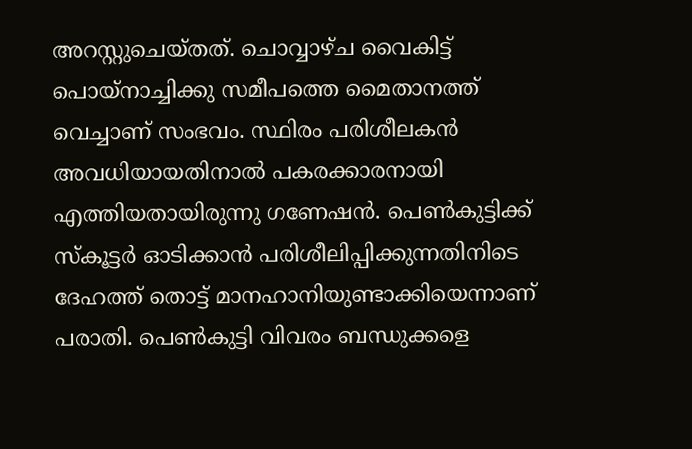അറസ്റ്റുചെയ്തത്. ചൊവ്വാഴ്ച വൈകിട്ട് പൊയ്‌നാച്ചിക്കു സമീപത്തെ മൈതാനത്ത് വെച്ചാണ് സംഭവം. സ്ഥിരം പരിശീലകന്‍ അവധിയായതിനാല്‍ പകരക്കാരനായി എത്തിയതായിരുന്നു ഗണേഷന്‍. പെണ്‍കുട്ടിക്ക് സ്‌കൂട്ടര്‍ ഓടിക്കാന്‍ പരിശീലിപ്പിക്കുന്നതിനിടെ ദേഹത്ത് തൊട്ട് മാനഹാനിയുണ്ടാക്കിയെന്നാണ് പരാതി. പെണ്‍കുട്ടി വിവരം ബന്ധുക്കളെ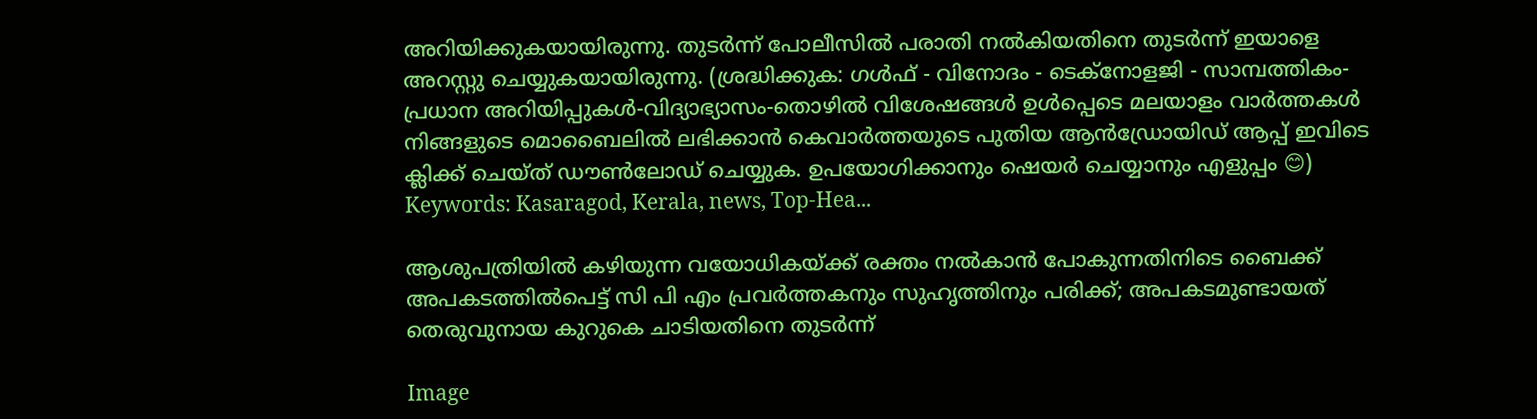അറിയിക്കുകയായിരുന്നു. തുടര്‍ന്ന് പോലീസില്‍ പരാതി നല്‍കിയതിനെ തുടര്‍ന്ന് ഇയാളെ അറസ്റ്റു ചെയ്യുകയായിരുന്നു. (ശ്രദ്ധിക്കുക: ഗൾഫ് - വിനോദം - ടെക്നോളജി - സാമ്പത്തികം- പ്രധാന അറിയിപ്പുകൾ-വിദ്യാഭ്യാസം-തൊഴിൽ വിശേഷങ്ങൾ ഉൾപ്പെടെ മലയാളം വാർത്തകൾ നിങ്ങളുടെ മൊബൈലിൽ ലഭിക്കാൻ കെവാർത്തയുടെ പുതിയ ആൻഡ്രോയിഡ് ആപ്പ് ഇവിടെ ക്ലിക്ക് ചെയ്ത് ഡൗൺലോഡ് ചെയ്യുക. ഉപയോഗിക്കാനും ഷെയർ ചെയ്യാനും എളുപ്പം 😊) Keywords: Kasaragod, Kerala, news, Top-Hea...

ആശുപത്രിയില്‍ കഴിയുന്ന വയോധികയ്ക്ക് രക്തം നല്‍കാന്‍ പോകുന്നതിനിടെ ബൈക്ക് അപകടത്തില്‍പെട്ട് സി പി എം പ്രവര്‍ത്തകനും സുഹൃത്തിനും പരിക്ക്; അപകടമുണ്ടായത് തെരുവുനായ കുറുകെ ചാടിയതിനെ തുടര്‍ന്ന്

Image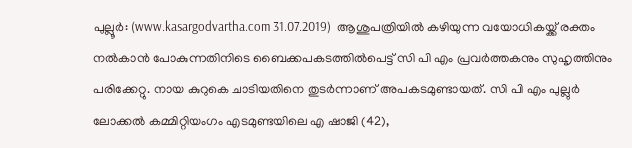പുല്ലൂര്‍: (www.kasargodvartha.com 31.07.2019)  ആശുപത്രിയില്‍ കഴിയുന്ന വയോധികയ്ക്ക് രക്തം നല്‍കാന്‍ പോകുന്നതിനിടെ ബൈക്കപകടത്തില്‍പെട്ട് സി പി എം പ്രവര്‍ത്തകനും സുഹൃത്തിനും പരിക്കേറ്റു. നായ കുറുകെ ചാടിയതിനെ തുടര്‍ന്നാണ് അപകടമുണ്ടായത്. സി പി എം പുല്ലുര്‍ ലോക്കല്‍ കമ്മിറ്റിയംഗം എടമുണ്ടയിലെ എ ഷാജി (42),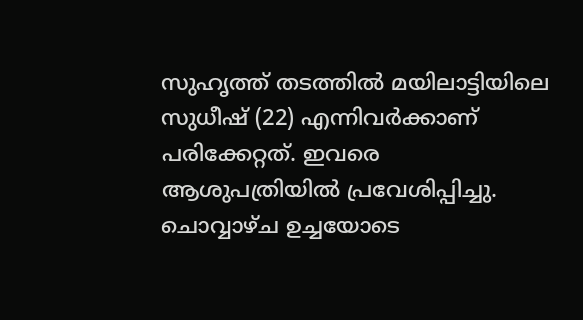സുഹൃത്ത് തടത്തില്‍ മയിലാട്ടിയിലെ സുധീഷ് (22) എന്നിവര്‍ക്കാണ് പരിക്കേറ്റത്. ഇവരെ ആശുപത്രിയില്‍ പ്രവേശിപ്പിച്ചു. ചൊവ്വാഴ്ച ഉച്ചയോടെ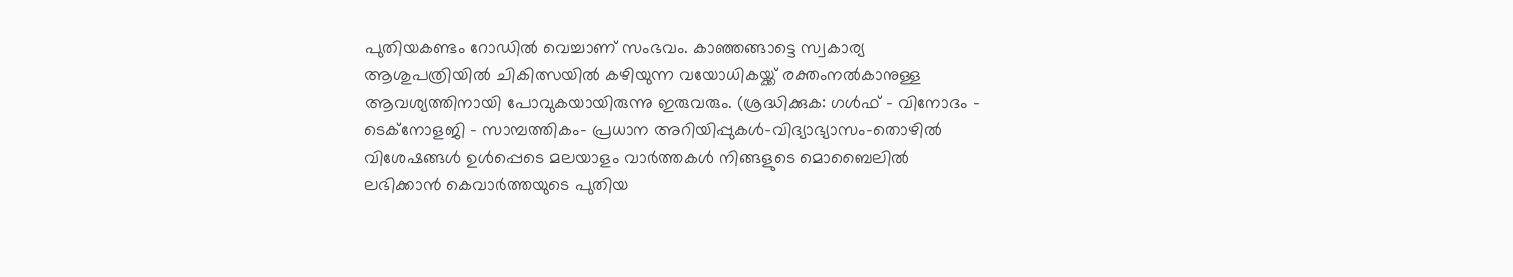പുതിയകണ്ടം റോഡില്‍ വെച്ചാണ് സംഭവം. കാഞ്ഞങ്ങാട്ടെ സ്വകാര്യ ആശുപത്രിയില്‍ ചികിത്സയില്‍ കഴിയുന്ന വയോധികയ്ക്ക് രക്തംനല്‍കാനുള്ള ആവശ്യത്തിനായി പോവുകയായിരുന്നു ഇരുവരും. (ശ്രദ്ധിക്കുക: ഗൾഫ് - വിനോദം - ടെക്നോളജി - സാമ്പത്തികം- പ്രധാന അറിയിപ്പുകൾ-വിദ്യാഭ്യാസം-തൊഴിൽ വിശേഷങ്ങൾ ഉൾപ്പെടെ മലയാളം വാർത്തകൾ നിങ്ങളുടെ മൊബൈലിൽ ലഭിക്കാൻ കെവാർത്തയുടെ പുതിയ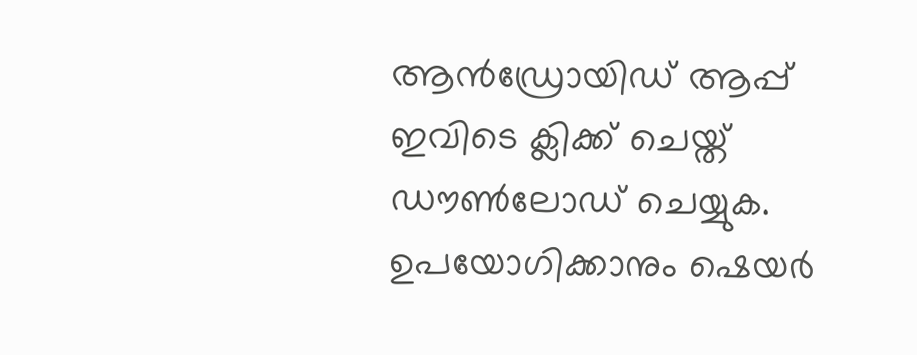ആൻഡ്രോയിഡ് ആപ്പ് ഇവിടെ ക്ലിക്ക് ചെയ്ത് ഡൗൺലോഡ് ചെയ്യുക. ഉപയോഗിക്കാനും ഷെയർ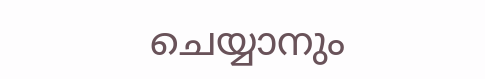ചെയ്യാനും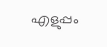എളുപ്പം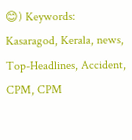😊) Keywords:  Kasaragod, Kerala, news, Top-Headlines, Accident, CPM, CPM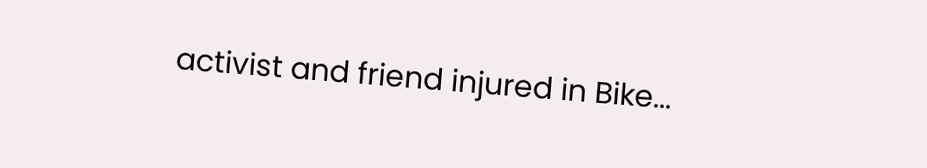activist and friend injured in Bike...